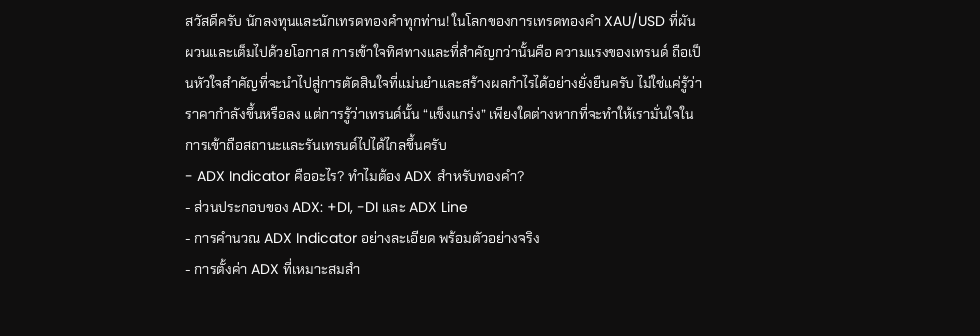สวัสดีครับ นักลงทุนและนักเทรดทองคำทุกท่าน! ในโลกของการเทรดทองคำ XAU/USD ที่ผันผวนและเต็มไปด้วยโอกาส การเข้าใจทิศทางและที่สำคัญกว่านั้นคือ ความแรงของเทรนด์ ถือเป็นหัวใจสำคัญที่จะนำไปสู่การตัดสินใจที่แม่นยำและสร้างผลกำไรได้อย่างยั่งยืนครับ ไม่ใช่แค่รู้ว่าราคากำลังขึ้นหรือลง แต่การรู้ว่าเทรนด์นั้น “แข็งแกร่ง” เพียงใดต่างหากที่จะทำให้เรามั่นใจในการเข้าถือสถานะและรันเทรนด์ไปได้ไกลขึ้นครับ
- ADX Indicator คืออะไร? ทำไมต้อง ADX สำหรับทองคำ?
- ส่วนประกอบของ ADX: +DI, -DI และ ADX Line
- การคำนวณ ADX Indicator อย่างละเอียด พร้อมตัวอย่างจริง
- การตั้งค่า ADX ที่เหมาะสมสำ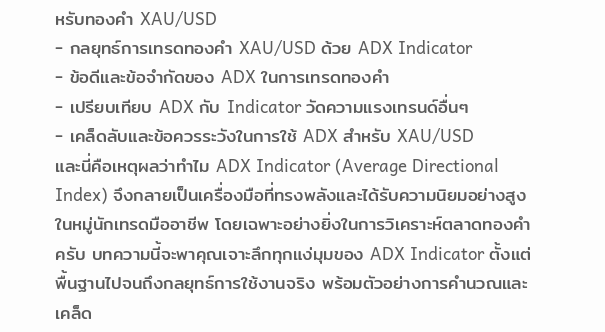หรับทองคำ XAU/USD
- กลยุทธ์การเทรดทองคำ XAU/USD ด้วย ADX Indicator
- ข้อดีและข้อจำกัดของ ADX ในการเทรดทองคำ
- เปรียบเทียบ ADX กับ Indicator วัดความแรงเทรนด์อื่นๆ
- เคล็ดลับและข้อควรระวังในการใช้ ADX สำหรับ XAU/USD
และนี่คือเหตุผลว่าทำไม ADX Indicator (Average Directional Index) จึงกลายเป็นเครื่องมือที่ทรงพลังและได้รับความนิยมอย่างสูงในหมู่นักเทรดมืออาชีพ โดยเฉพาะอย่างยิ่งในการวิเคราะห์ตลาดทองคำครับ บทความนี้จะพาคุณเจาะลึกทุกแง่มุมของ ADX Indicator ตั้งแต่พื้นฐานไปจนถึงกลยุทธ์การใช้งานจริง พร้อมตัวอย่างการคำนวณและเคล็ด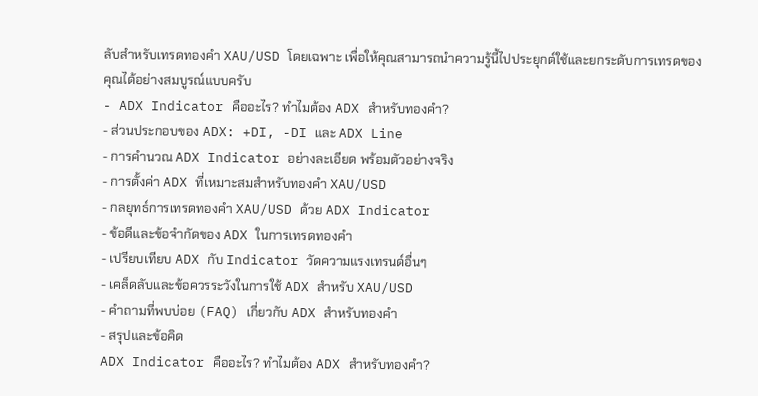ลับสำหรับเทรดทองคำ XAU/USD โดยเฉพาะ เพื่อให้คุณสามารถนำความรู้นี้ไปประยุกต์ใช้และยกระดับการเทรดของคุณได้อย่างสมบูรณ์แบบครับ
- ADX Indicator คืออะไร? ทำไมต้อง ADX สำหรับทองคำ?
- ส่วนประกอบของ ADX: +DI, -DI และ ADX Line
- การคำนวณ ADX Indicator อย่างละเอียด พร้อมตัวอย่างจริง
- การตั้งค่า ADX ที่เหมาะสมสำหรับทองคำ XAU/USD
- กลยุทธ์การเทรดทองคำ XAU/USD ด้วย ADX Indicator
- ข้อดีและข้อจำกัดของ ADX ในการเทรดทองคำ
- เปรียบเทียบ ADX กับ Indicator วัดความแรงเทรนด์อื่นๆ
- เคล็ดลับและข้อควรระวังในการใช้ ADX สำหรับ XAU/USD
- คำถามที่พบบ่อย (FAQ) เกี่ยวกับ ADX สำหรับทองคำ
- สรุปและข้อคิด
ADX Indicator คืออะไร? ทำไมต้อง ADX สำหรับทองคำ?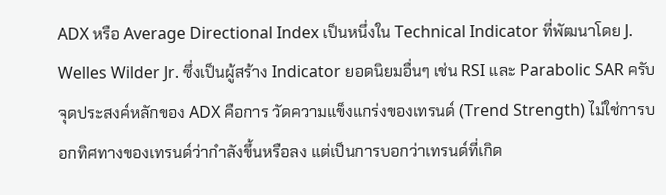ADX หรือ Average Directional Index เป็นหนึ่งใน Technical Indicator ที่พัฒนาโดย J. Welles Wilder Jr. ซึ่งเป็นผู้สร้าง Indicator ยอดนิยมอื่นๆ เช่น RSI และ Parabolic SAR ครับ จุดประสงค์หลักของ ADX คือการ วัดความแข็งแกร่งของเทรนด์ (Trend Strength) ไม่ใช่การบอกทิศทางของเทรนด์ว่ากำลังขึ้นหรือลง แต่เป็นการบอกว่าเทรนด์ที่เกิด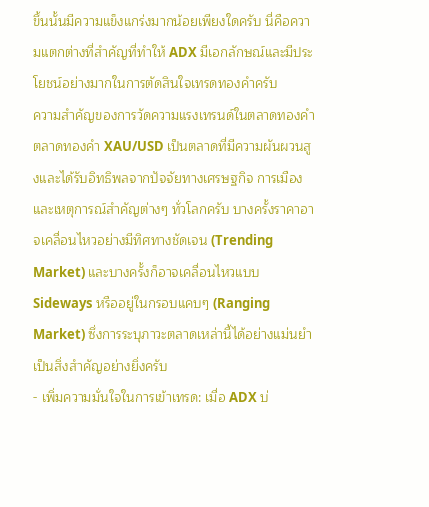ขึ้นนั้นมีความแข็งแกร่งมากน้อยเพียงใดครับ นี่คือความแตกต่างที่สำคัญที่ทำให้ ADX มีเอกลักษณ์และมีประโยชน์อย่างมากในการตัดสินใจเทรดทองคำครับ
ความสำคัญของการวัดความแรงเทรนด์ในตลาดทองคำ
ตลาดทองคำ XAU/USD เป็นตลาดที่มีความผันผวนสูงและได้รับอิทธิพลจากปัจจัยทางเศรษฐกิจ การเมือง และเหตุการณ์สำคัญต่างๆ ทั่วโลกครับ บางครั้งราคาอาจเคลื่อนไหวอย่างมีทิศทางชัดเจน (Trending Market) และบางครั้งก็อาจเคลื่อนไหวแบบ Sideways หรืออยู่ในกรอบแคบๆ (Ranging Market) ซึ่งการระบุภาวะตลาดเหล่านี้ได้อย่างแม่นยำเป็นสิ่งสำคัญอย่างยิ่งครับ
- เพิ่มความมั่นใจในการเข้าเทรด: เมื่อ ADX บ่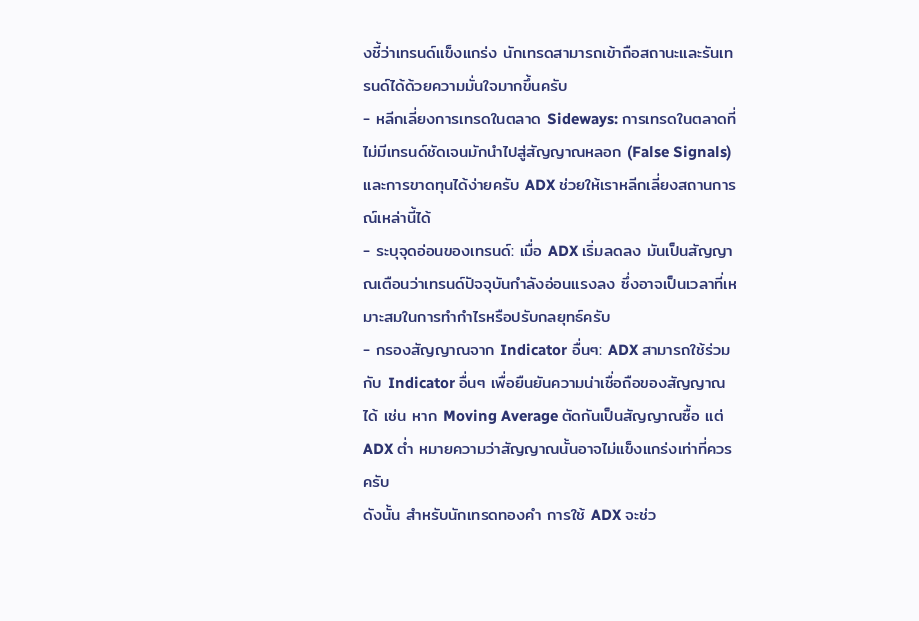งชี้ว่าเทรนด์แข็งแกร่ง นักเทรดสามารถเข้าถือสถานะและรันเทรนด์ได้ด้วยความมั่นใจมากขึ้นครับ
- หลีกเลี่ยงการเทรดในตลาด Sideways: การเทรดในตลาดที่ไม่มีเทรนด์ชัดเจนมักนำไปสู่สัญญาณหลอก (False Signals) และการขาดทุนได้ง่ายครับ ADX ช่วยให้เราหลีกเลี่ยงสถานการณ์เหล่านี้ได้
- ระบุจุดอ่อนของเทรนด์: เมื่อ ADX เริ่มลดลง มันเป็นสัญญาณเตือนว่าเทรนด์ปัจจุบันกำลังอ่อนแรงลง ซึ่งอาจเป็นเวลาที่เหมาะสมในการทำกำไรหรือปรับกลยุทธ์ครับ
- กรองสัญญาณจาก Indicator อื่นๆ: ADX สามารถใช้ร่วมกับ Indicator อื่นๆ เพื่อยืนยันความน่าเชื่อถือของสัญญาณได้ เช่น หาก Moving Average ตัดกันเป็นสัญญาณซื้อ แต่ ADX ต่ำ หมายความว่าสัญญาณนั้นอาจไม่แข็งแกร่งเท่าที่ควรครับ
ดังนั้น สำหรับนักเทรดทองคำ การใช้ ADX จะช่ว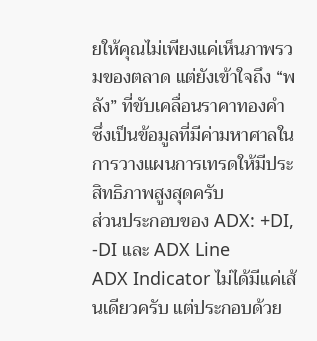ยให้คุณไม่เพียงแค่เห็นภาพรวมของตลาด แต่ยังเข้าใจถึง “พลัง” ที่ขับเคลื่อนราคาทองคำ ซึ่งเป็นข้อมูลที่มีค่ามหาศาลในการวางแผนการเทรดให้มีประสิทธิภาพสูงสุดครับ
ส่วนประกอบของ ADX: +DI, -DI และ ADX Line
ADX Indicator ไม่ได้มีแค่เส้นเดียวครับ แต่ประกอบด้วย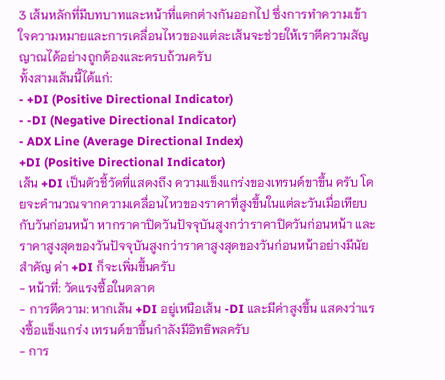3 เส้นหลักที่มีบทบาทและหน้าที่แตกต่างกันออกไป ซึ่งการทำความเข้าใจความหมายและการเคลื่อนไหวของแต่ละเส้นจะช่วยให้เราตีความสัญญาณได้อย่างถูกต้องและครบถ้วนครับ
ทั้งสามเส้นนี้ได้แก่:
- +DI (Positive Directional Indicator)
- -DI (Negative Directional Indicator)
- ADX Line (Average Directional Index)
+DI (Positive Directional Indicator)
เส้น +DI เป็นตัวชี้วัดที่แสดงถึง ความแข็งแกร่งของเทรนด์ขาขึ้น ครับ โดยจะคำนวณจากความเคลื่อนไหวของราคาที่สูงขึ้นในแต่ละวันเมื่อเทียบกับวันก่อนหน้า หากราคาปิดวันปัจจุบันสูงกว่าราคาปิดวันก่อนหน้า และราคาสูงสุดของวันปัจจุบันสูงกว่าราคาสูงสุดของวันก่อนหน้าอย่างมีนัยสำคัญ ค่า +DI ก็จะเพิ่มขึ้นครับ
- หน้าที่: วัดแรงซื้อในตลาด
- การตีความ: หากเส้น +DI อยู่เหนือเส้น -DI และมีค่าสูงขึ้น แสดงว่าแรงซื้อแข็งแกร่ง เทรนด์ขาขึ้นกำลังมีอิทธิพลครับ
- การ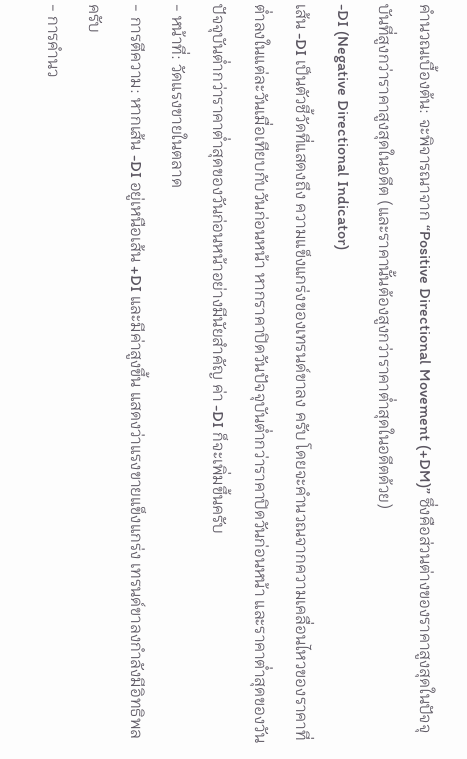คำนวณเบื้องต้น: จะพิจารณาจาก “Positive Directional Movement (+DM)” ซึ่งคือส่วนต่างของราคาสูงสุดในปัจจุบันที่สูงกว่าราคาสูงสุดในอดีต (และราคานั้นต้องสูงกว่าราคาต่ำสุดในอดีตด้วย)
-DI (Negative Directional Indicator)
เส้น -DI เป็นตัวชี้วัดที่แสดงถึง ความแข็งแกร่งของเทรนด์ขาลง ครับ โดยจะคำนวณจากความเคลื่อนไหวของราคาที่ต่ำลงในแต่ละวันเมื่อเทียบกับวันก่อนหน้า หากราคาปิดวันปัจจุบันต่ำกว่าราคาปิดวันก่อนหน้า และราคาต่ำสุดของวันปัจจุบันต่ำกว่าราคาต่ำสุดของวันก่อนหน้าอย่างมีนัยสำคัญ ค่า -DI ก็จะเพิ่มขึ้นครับ
- หน้าที่: วัดแรงขายในตลาด
- การตีความ: หากเส้น -DI อยู่เหนือเส้น +DI และมีค่าสูงขึ้น แสดงว่าแรงขายแข็งแกร่ง เทรนด์ขาลงกำลังมีอิทธิพลครับ
- การคำนว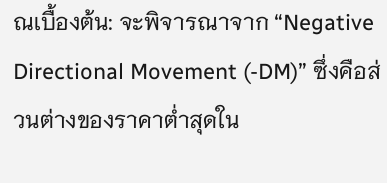ณเบื้องต้น: จะพิจารณาจาก “Negative Directional Movement (-DM)” ซึ่งคือส่วนต่างของราคาต่ำสุดใน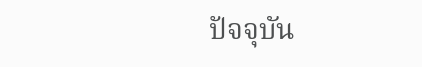ปัจจุบัน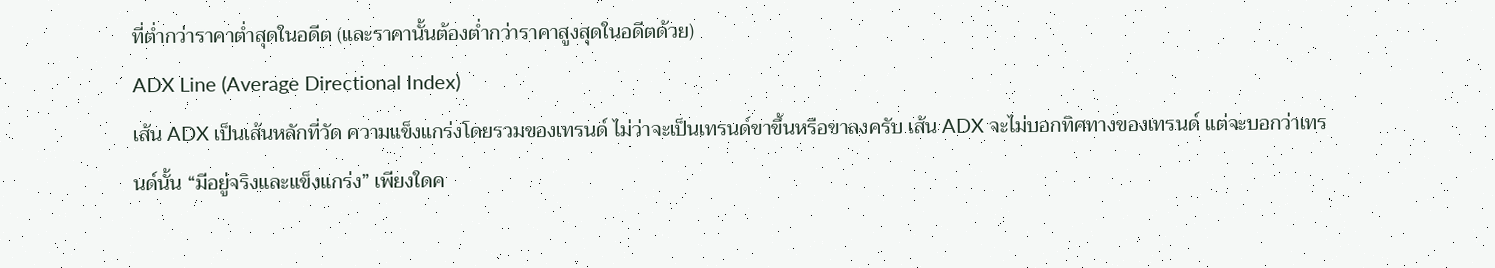ที่ต่ำกว่าราคาต่ำสุดในอดีต (และราคานั้นต้องต่ำกว่าราคาสูงสุดในอดีตด้วย)
ADX Line (Average Directional Index)
เส้น ADX เป็นเส้นหลักที่วัด ความแข็งแกร่งโดยรวมของเทรนด์ ไม่ว่าจะเป็นเทรนด์ขาขึ้นหรือขาลงครับ เส้น ADX จะไม่บอกทิศทางของเทรนด์ แต่จะบอกว่าเทรนด์นั้น “มีอยู่จริงและแข็งแกร่ง” เพียงใดค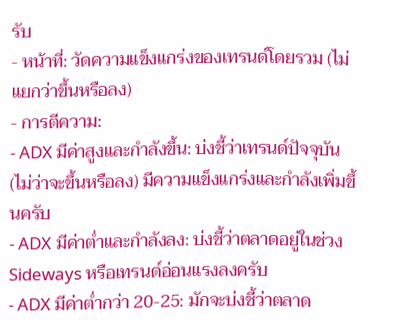รับ
- หน้าที่: วัดความแข็งแกร่งของเทรนด์โดยรวม (ไม่แยกว่าขึ้นหรือลง)
- การตีความ:
- ADX มีค่าสูงและกำลังขึ้น: บ่งชี้ว่าเทรนด์ปัจจุบัน (ไม่ว่าจะขึ้นหรือลง) มีความแข็งแกร่งและกำลังเพิ่มขึ้นครับ
- ADX มีค่าต่ำและกำลังลง: บ่งชี้ว่าตลาดอยู่ในช่วง Sideways หรือเทรนด์อ่อนแรงลงครับ
- ADX มีค่าต่ำกว่า 20-25: มักจะบ่งชี้ว่าตลาด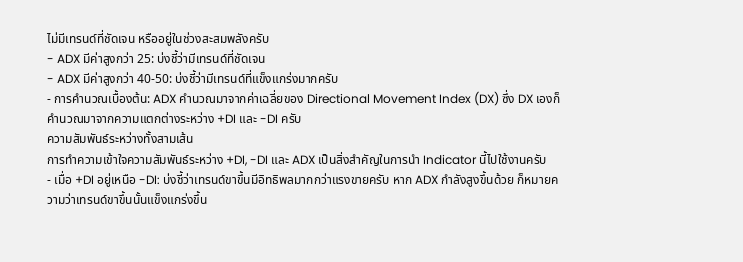ไม่มีเทรนด์ที่ชัดเจน หรืออยู่ในช่วงสะสมพลังครับ
- ADX มีค่าสูงกว่า 25: บ่งชี้ว่ามีเทรนด์ที่ชัดเจน
- ADX มีค่าสูงกว่า 40-50: บ่งชี้ว่ามีเทรนด์ที่แข็งแกร่งมากครับ
- การคำนวณเบื้องต้น: ADX คำนวณมาจากค่าเฉลี่ยของ Directional Movement Index (DX) ซึ่ง DX เองก็คำนวณมาจากความแตกต่างระหว่าง +DI และ -DI ครับ
ความสัมพันธ์ระหว่างทั้งสามเส้น
การทำความเข้าใจความสัมพันธ์ระหว่าง +DI, -DI และ ADX เป็นสิ่งสำคัญในการนำ Indicator นี้ไปใช้งานครับ
- เมื่อ +DI อยู่เหนือ -DI: บ่งชี้ว่าเทรนด์ขาขึ้นมีอิทธิพลมากกว่าแรงขายครับ หาก ADX กำลังสูงขึ้นด้วย ก็หมายความว่าเทรนด์ขาขึ้นนั้นแข็งแกร่งขึ้น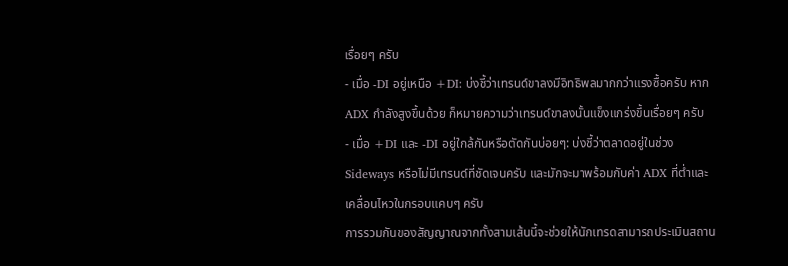เรื่อยๆ ครับ
- เมื่อ -DI อยู่เหนือ +DI: บ่งชี้ว่าเทรนด์ขาลงมีอิทธิพลมากกว่าแรงซื้อครับ หาก ADX กำลังสูงขึ้นด้วย ก็หมายความว่าเทรนด์ขาลงนั้นแข็งแกร่งขึ้นเรื่อยๆ ครับ
- เมื่อ +DI และ -DI อยู่ใกล้กันหรือตัดกันบ่อยๆ: บ่งชี้ว่าตลาดอยู่ในช่วง Sideways หรือไม่มีเทรนด์ที่ชัดเจนครับ และมักจะมาพร้อมกับค่า ADX ที่ต่ำและเคลื่อนไหวในกรอบแคบๆ ครับ
การรวมกันของสัญญาณจากทั้งสามเส้นนี้จะช่วยให้นักเทรดสามารถประเมินสถาน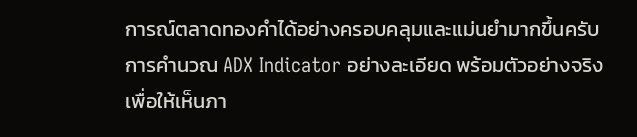การณ์ตลาดทองคำได้อย่างครอบคลุมและแม่นยำมากขึ้นครับ
การคำนวณ ADX Indicator อย่างละเอียด พร้อมตัวอย่างจริง
เพื่อให้เห็นภา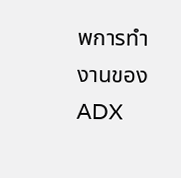พการทำงานของ ADX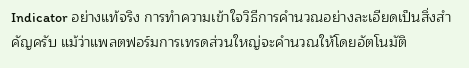Indicator อย่างแท้จริง การทำความเข้าใจวิธีการคำนวณอย่างละเอียดเป็นสิ่งสำคัญครับ แม้ว่าแพลตฟอร์มการเทรดส่วนใหญ่จะคำนวณให้โดยอัตโนมัติ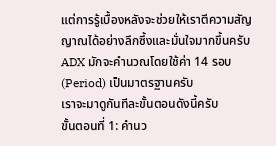แต่การรู้เบื้องหลังจะช่วยให้เราตีความสัญญาณได้อย่างลึกซึ้งและมั่นใจมากขึ้นครับ ADX มักจะคำนวณโดยใช้ค่า 14 รอบ (Period) เป็นมาตรฐานครับ
เราจะมาดูกันทีละขั้นตอนดังนี้ครับ
ขั้นตอนที่ 1: คำนว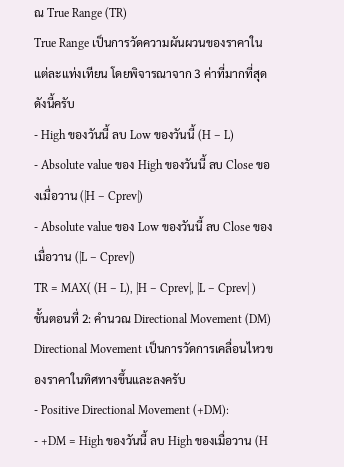ณ True Range (TR)
True Range เป็นการวัดความผันผวนของราคาในแต่ละแท่งเทียน โดยพิจารณาจาก 3 ค่าที่มากที่สุดดังนี้ครับ
- High ของวันนี้ ลบ Low ของวันนี้ (H – L)
- Absolute value ของ High ของวันนี้ ลบ Close ของเมื่อวาน (|H – Cprev|)
- Absolute value ของ Low ของวันนี้ ลบ Close ของเมื่อวาน (|L – Cprev|)
TR = MAX( (H – L), |H – Cprev|, |L – Cprev| )
ขั้นตอนที่ 2: คำนวณ Directional Movement (DM)
Directional Movement เป็นการวัดการเคลื่อนไหวของราคาในทิศทางขึ้นและลงครับ
- Positive Directional Movement (+DM):
- +DM = High ของวันนี้ ลบ High ของเมื่อวาน (H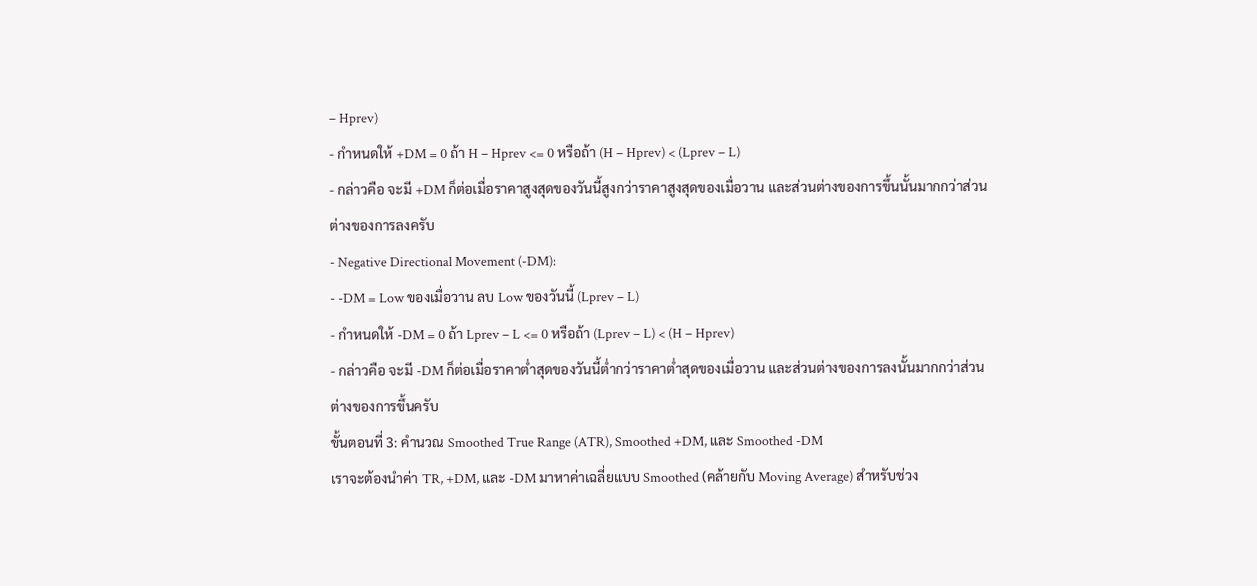– Hprev)
- กำหนดให้ +DM = 0 ถ้า H – Hprev <= 0 หรือถ้า (H – Hprev) < (Lprev – L)
- กล่าวคือ จะมี +DM ก็ต่อเมื่อราคาสูงสุดของวันนี้สูงกว่าราคาสูงสุดของเมื่อวาน และส่วนต่างของการขึ้นนั้นมากกว่าส่วนต่างของการลงครับ
- Negative Directional Movement (-DM):
- -DM = Low ของเมื่อวาน ลบ Low ของวันนี้ (Lprev – L)
- กำหนดให้ -DM = 0 ถ้า Lprev – L <= 0 หรือถ้า (Lprev – L) < (H – Hprev)
- กล่าวคือ จะมี -DM ก็ต่อเมื่อราคาต่ำสุดของวันนี้ต่ำกว่าราคาต่ำสุดของเมื่อวาน และส่วนต่างของการลงนั้นมากกว่าส่วนต่างของการขึ้นครับ
ขั้นตอนที่ 3: คำนวณ Smoothed True Range (ATR), Smoothed +DM, และ Smoothed -DM
เราจะต้องนำค่า TR, +DM, และ -DM มาหาค่าเฉลี่ยแบบ Smoothed (คล้ายกับ Moving Average) สำหรับช่วง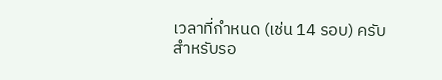เวลาที่กำหนด (เช่น 14 รอบ) ครับ
สำหรับรอ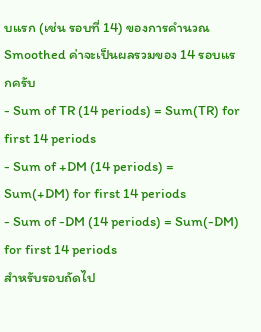บแรก (เช่น รอบที่ 14) ของการคำนวณ Smoothed ค่าจะเป็นผลรวมของ 14 รอบแรกครับ
- Sum of TR (14 periods) = Sum(TR) for first 14 periods
- Sum of +DM (14 periods) = Sum(+DM) for first 14 periods
- Sum of -DM (14 periods) = Sum(-DM) for first 14 periods
สำหรับรอบถัดไป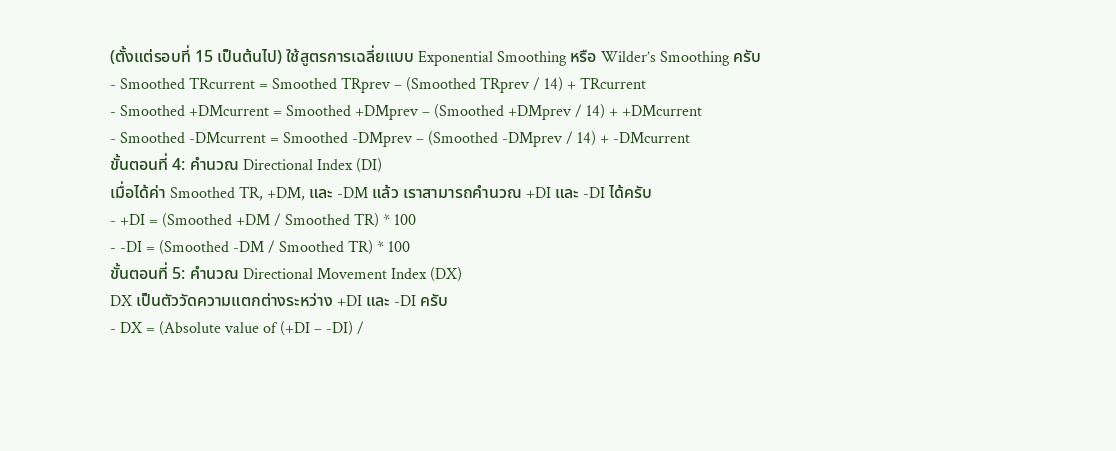(ตั้งแต่รอบที่ 15 เป็นต้นไป) ใช้สูตรการเฉลี่ยแบบ Exponential Smoothing หรือ Wilder’s Smoothing ครับ
- Smoothed TRcurrent = Smoothed TRprev – (Smoothed TRprev / 14) + TRcurrent
- Smoothed +DMcurrent = Smoothed +DMprev – (Smoothed +DMprev / 14) + +DMcurrent
- Smoothed -DMcurrent = Smoothed -DMprev – (Smoothed -DMprev / 14) + -DMcurrent
ขั้นตอนที่ 4: คำนวณ Directional Index (DI)
เมื่อได้ค่า Smoothed TR, +DM, และ -DM แล้ว เราสามารถคำนวณ +DI และ -DI ได้ครับ
- +DI = (Smoothed +DM / Smoothed TR) * 100
- -DI = (Smoothed -DM / Smoothed TR) * 100
ขั้นตอนที่ 5: คำนวณ Directional Movement Index (DX)
DX เป็นตัววัดความแตกต่างระหว่าง +DI และ -DI ครับ
- DX = (Absolute value of (+DI – -DI) /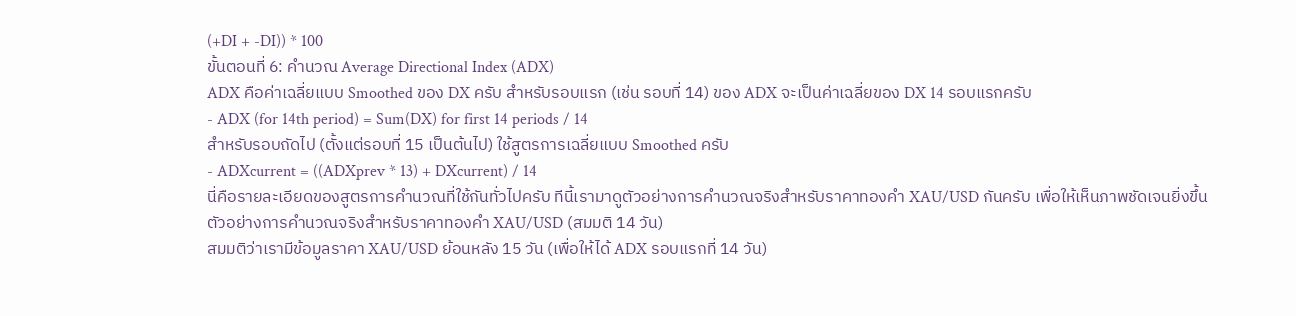(+DI + -DI)) * 100
ขั้นตอนที่ 6: คำนวณ Average Directional Index (ADX)
ADX คือค่าเฉลี่ยแบบ Smoothed ของ DX ครับ สำหรับรอบแรก (เช่น รอบที่ 14) ของ ADX จะเป็นค่าเฉลี่ยของ DX 14 รอบแรกครับ
- ADX (for 14th period) = Sum(DX) for first 14 periods / 14
สำหรับรอบถัดไป (ตั้งแต่รอบที่ 15 เป็นต้นไป) ใช้สูตรการเฉลี่ยแบบ Smoothed ครับ
- ADXcurrent = ((ADXprev * 13) + DXcurrent) / 14
นี่คือรายละเอียดของสูตรการคำนวณที่ใช้กันทั่วไปครับ ทีนี้เรามาดูตัวอย่างการคำนวณจริงสำหรับราคาทองคำ XAU/USD กันครับ เพื่อให้เห็นภาพชัดเจนยิ่งขึ้น
ตัวอย่างการคำนวณจริงสำหรับราคาทองคำ XAU/USD (สมมติ 14 วัน)
สมมติว่าเรามีข้อมูลราคา XAU/USD ย้อนหลัง 15 วัน (เพื่อให้ได้ ADX รอบแรกที่ 14 วัน)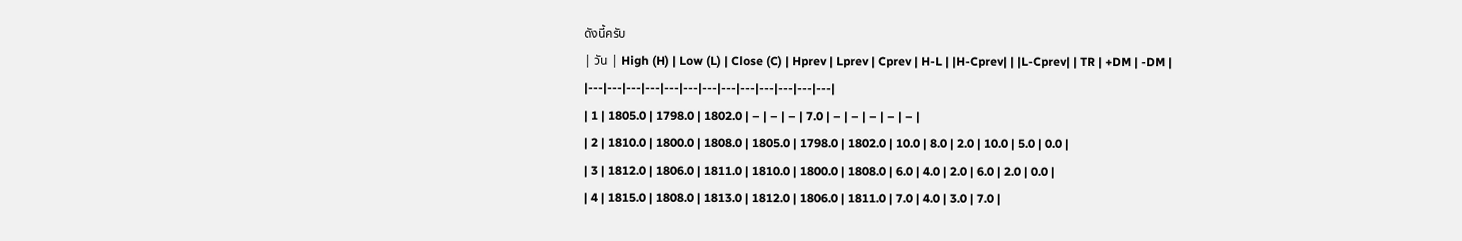ดังนี้ครับ
| วัน | High (H) | Low (L) | Close (C) | Hprev | Lprev | Cprev | H-L | |H-Cprev| | |L-Cprev| | TR | +DM | -DM |
|---|---|---|---|---|---|---|---|---|---|---|---|---|
| 1 | 1805.0 | 1798.0 | 1802.0 | – | – | – | 7.0 | – | – | – | – | – |
| 2 | 1810.0 | 1800.0 | 1808.0 | 1805.0 | 1798.0 | 1802.0 | 10.0 | 8.0 | 2.0 | 10.0 | 5.0 | 0.0 |
| 3 | 1812.0 | 1806.0 | 1811.0 | 1810.0 | 1800.0 | 1808.0 | 6.0 | 4.0 | 2.0 | 6.0 | 2.0 | 0.0 |
| 4 | 1815.0 | 1808.0 | 1813.0 | 1812.0 | 1806.0 | 1811.0 | 7.0 | 4.0 | 3.0 | 7.0 |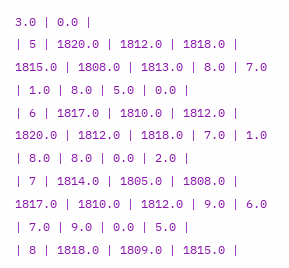3.0 | 0.0 |
| 5 | 1820.0 | 1812.0 | 1818.0 | 1815.0 | 1808.0 | 1813.0 | 8.0 | 7.0 | 1.0 | 8.0 | 5.0 | 0.0 |
| 6 | 1817.0 | 1810.0 | 1812.0 | 1820.0 | 1812.0 | 1818.0 | 7.0 | 1.0 | 8.0 | 8.0 | 0.0 | 2.0 |
| 7 | 1814.0 | 1805.0 | 1808.0 | 1817.0 | 1810.0 | 1812.0 | 9.0 | 6.0 | 7.0 | 9.0 | 0.0 | 5.0 |
| 8 | 1818.0 | 1809.0 | 1815.0 |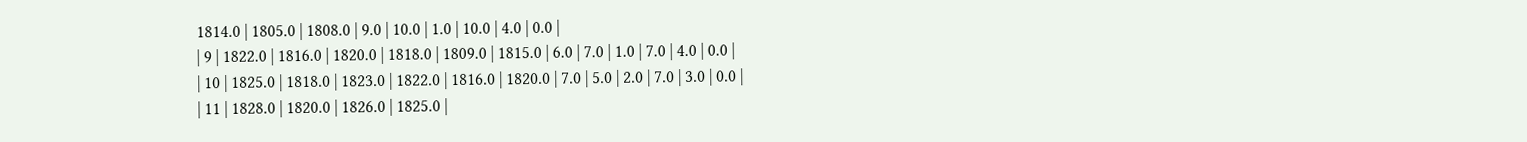1814.0 | 1805.0 | 1808.0 | 9.0 | 10.0 | 1.0 | 10.0 | 4.0 | 0.0 |
| 9 | 1822.0 | 1816.0 | 1820.0 | 1818.0 | 1809.0 | 1815.0 | 6.0 | 7.0 | 1.0 | 7.0 | 4.0 | 0.0 |
| 10 | 1825.0 | 1818.0 | 1823.0 | 1822.0 | 1816.0 | 1820.0 | 7.0 | 5.0 | 2.0 | 7.0 | 3.0 | 0.0 |
| 11 | 1828.0 | 1820.0 | 1826.0 | 1825.0 |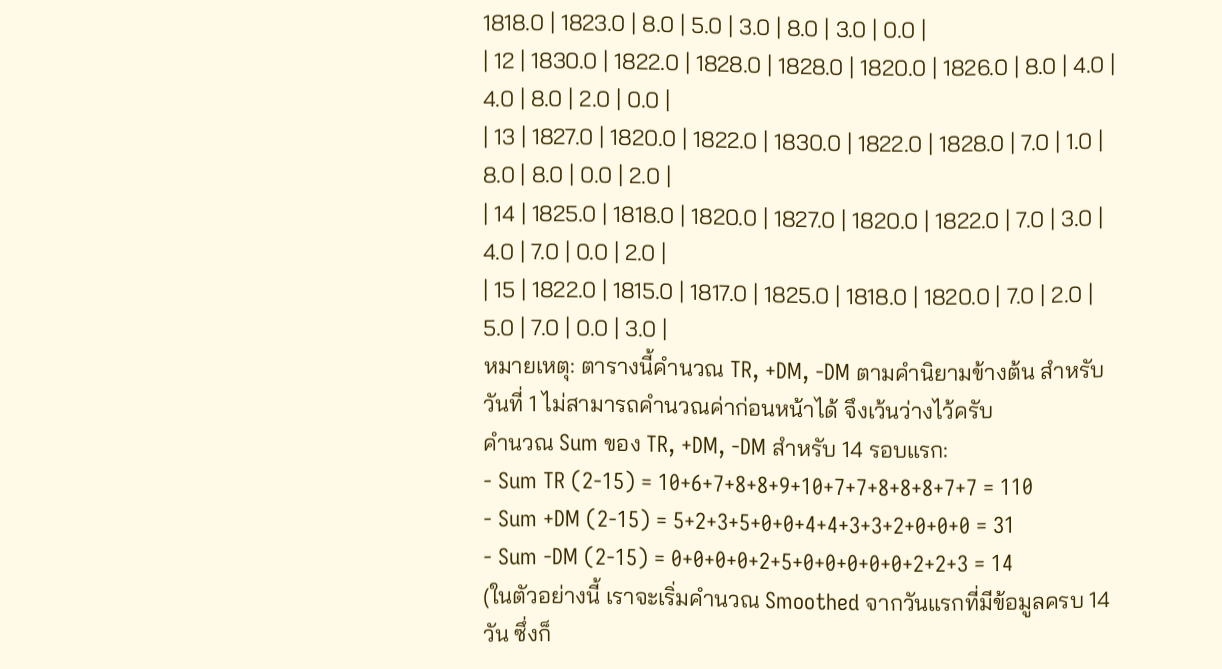1818.0 | 1823.0 | 8.0 | 5.0 | 3.0 | 8.0 | 3.0 | 0.0 |
| 12 | 1830.0 | 1822.0 | 1828.0 | 1828.0 | 1820.0 | 1826.0 | 8.0 | 4.0 | 4.0 | 8.0 | 2.0 | 0.0 |
| 13 | 1827.0 | 1820.0 | 1822.0 | 1830.0 | 1822.0 | 1828.0 | 7.0 | 1.0 | 8.0 | 8.0 | 0.0 | 2.0 |
| 14 | 1825.0 | 1818.0 | 1820.0 | 1827.0 | 1820.0 | 1822.0 | 7.0 | 3.0 | 4.0 | 7.0 | 0.0 | 2.0 |
| 15 | 1822.0 | 1815.0 | 1817.0 | 1825.0 | 1818.0 | 1820.0 | 7.0 | 2.0 | 5.0 | 7.0 | 0.0 | 3.0 |
หมายเหตุ: ตารางนี้คำนวณ TR, +DM, -DM ตามคำนิยามข้างต้น สำหรับวันที่ 1 ไม่สามารถคำนวณค่าก่อนหน้าได้ จึงเว้นว่างไว้ครับ
คำนวณ Sum ของ TR, +DM, -DM สำหรับ 14 รอบแรก:
- Sum TR (2-15) = 10+6+7+8+8+9+10+7+7+8+8+8+7+7 = 110
- Sum +DM (2-15) = 5+2+3+5+0+0+4+4+3+3+2+0+0+0 = 31
- Sum -DM (2-15) = 0+0+0+0+2+5+0+0+0+0+0+2+2+3 = 14
(ในตัวอย่างนี้ เราจะเริ่มคำนวณ Smoothed จากวันแรกที่มีข้อมูลครบ 14 วัน ซึ่งก็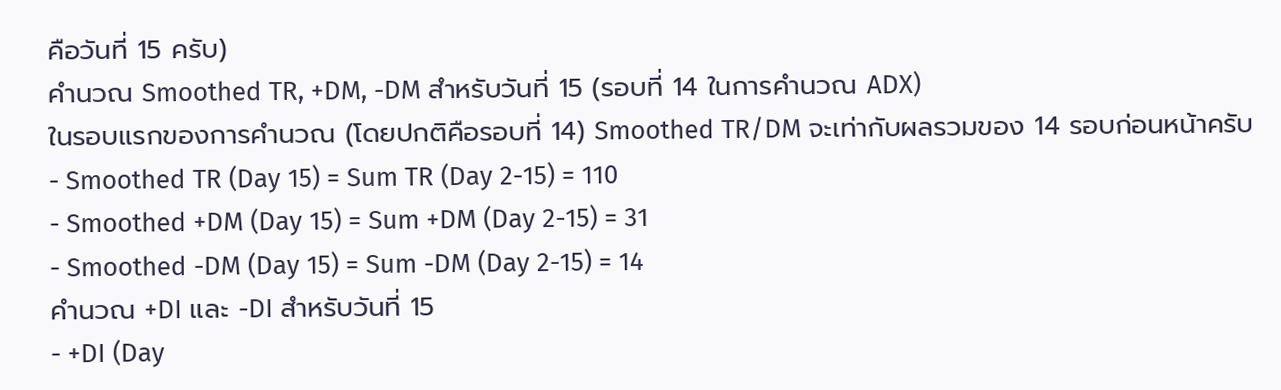คือวันที่ 15 ครับ)
คำนวณ Smoothed TR, +DM, -DM สำหรับวันที่ 15 (รอบที่ 14 ในการคำนวณ ADX)
ในรอบแรกของการคำนวณ (โดยปกติคือรอบที่ 14) Smoothed TR/DM จะเท่ากับผลรวมของ 14 รอบก่อนหน้าครับ
- Smoothed TR (Day 15) = Sum TR (Day 2-15) = 110
- Smoothed +DM (Day 15) = Sum +DM (Day 2-15) = 31
- Smoothed -DM (Day 15) = Sum -DM (Day 2-15) = 14
คำนวณ +DI และ -DI สำหรับวันที่ 15
- +DI (Day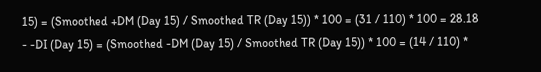15) = (Smoothed +DM (Day 15) / Smoothed TR (Day 15)) * 100 = (31 / 110) * 100 = 28.18
- -DI (Day 15) = (Smoothed -DM (Day 15) / Smoothed TR (Day 15)) * 100 = (14 / 110) *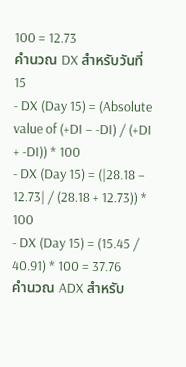100 = 12.73
คำนวณ DX สำหรับวันที่ 15
- DX (Day 15) = (Absolute value of (+DI – -DI) / (+DI + -DI)) * 100
- DX (Day 15) = (|28.18 – 12.73| / (28.18 + 12.73)) * 100
- DX (Day 15) = (15.45 / 40.91) * 100 = 37.76
คำนวณ ADX สำหรับ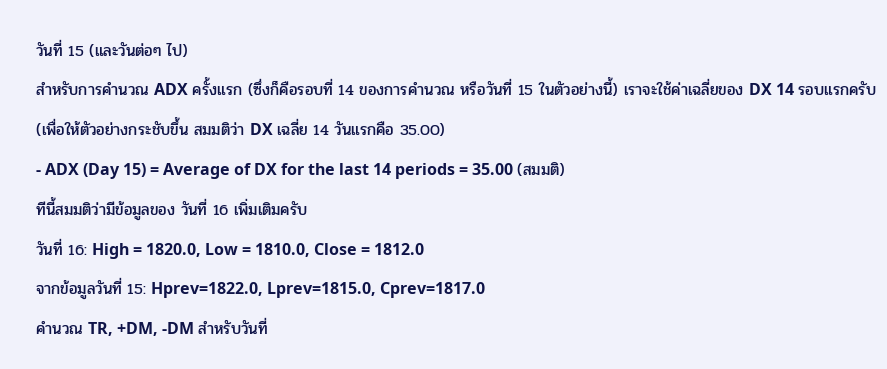วันที่ 15 (และวันต่อๆ ไป)
สำหรับการคำนวณ ADX ครั้งแรก (ซึ่งก็คือรอบที่ 14 ของการคำนวณ หรือวันที่ 15 ในตัวอย่างนี้) เราจะใช้ค่าเฉลี่ยของ DX 14 รอบแรกครับ
(เพื่อให้ตัวอย่างกระชับขึ้น สมมติว่า DX เฉลี่ย 14 วันแรกคือ 35.00)
- ADX (Day 15) = Average of DX for the last 14 periods = 35.00 (สมมติ)
ทีนี้สมมติว่ามีข้อมูลของ วันที่ 16 เพิ่มเติมครับ
วันที่ 16: High = 1820.0, Low = 1810.0, Close = 1812.0
จากข้อมูลวันที่ 15: Hprev=1822.0, Lprev=1815.0, Cprev=1817.0
คำนวณ TR, +DM, -DM สำหรับวันที่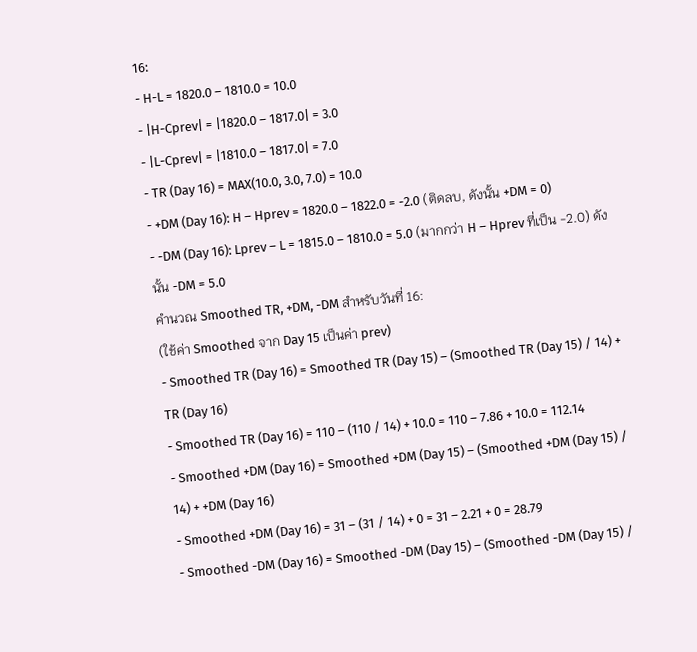16:
- H-L = 1820.0 – 1810.0 = 10.0
- |H-Cprev| = |1820.0 – 1817.0| = 3.0
- |L-Cprev| = |1810.0 – 1817.0| = 7.0
- TR (Day 16) = MAX(10.0, 3.0, 7.0) = 10.0
- +DM (Day 16): H – Hprev = 1820.0 – 1822.0 = -2.0 (ติดลบ, ดังนั้น +DM = 0)
- -DM (Day 16): Lprev – L = 1815.0 – 1810.0 = 5.0 (มากกว่า H – Hprev ที่เป็น -2.0) ดังนั้น -DM = 5.0
คำนวณ Smoothed TR, +DM, -DM สำหรับวันที่ 16:
(ใช้ค่า Smoothed จาก Day 15 เป็นค่า prev)
- Smoothed TR (Day 16) = Smoothed TR (Day 15) – (Smoothed TR (Day 15) / 14) + TR (Day 16)
- Smoothed TR (Day 16) = 110 – (110 / 14) + 10.0 = 110 – 7.86 + 10.0 = 112.14
- Smoothed +DM (Day 16) = Smoothed +DM (Day 15) – (Smoothed +DM (Day 15) / 14) + +DM (Day 16)
- Smoothed +DM (Day 16) = 31 – (31 / 14) + 0 = 31 – 2.21 + 0 = 28.79
- Smoothed -DM (Day 16) = Smoothed -DM (Day 15) – (Smoothed -DM (Day 15) /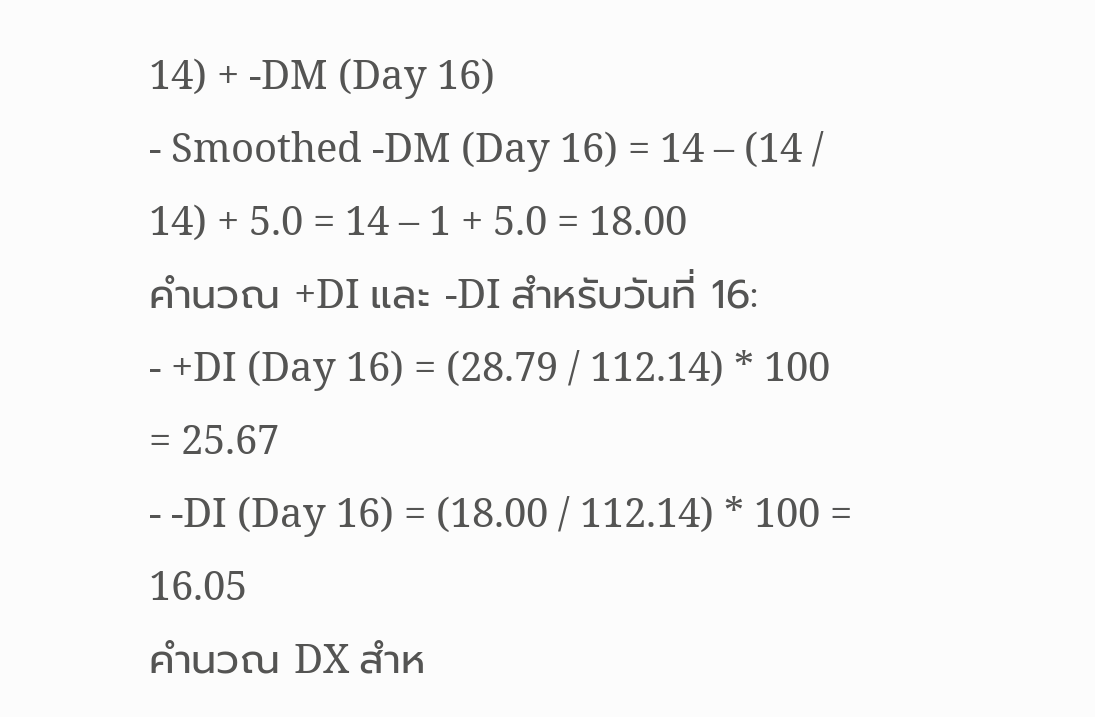14) + -DM (Day 16)
- Smoothed -DM (Day 16) = 14 – (14 / 14) + 5.0 = 14 – 1 + 5.0 = 18.00
คำนวณ +DI และ -DI สำหรับวันที่ 16:
- +DI (Day 16) = (28.79 / 112.14) * 100 = 25.67
- -DI (Day 16) = (18.00 / 112.14) * 100 = 16.05
คำนวณ DX สำห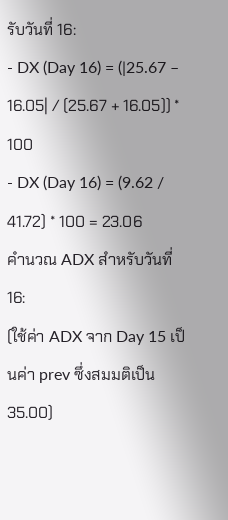รับวันที่ 16:
- DX (Day 16) = (|25.67 – 16.05| / (25.67 + 16.05)) * 100
- DX (Day 16) = (9.62 / 41.72) * 100 = 23.06
คำนวณ ADX สำหรับวันที่ 16:
(ใช้ค่า ADX จาก Day 15 เป็นค่า prev ซึ่งสมมติเป็น 35.00)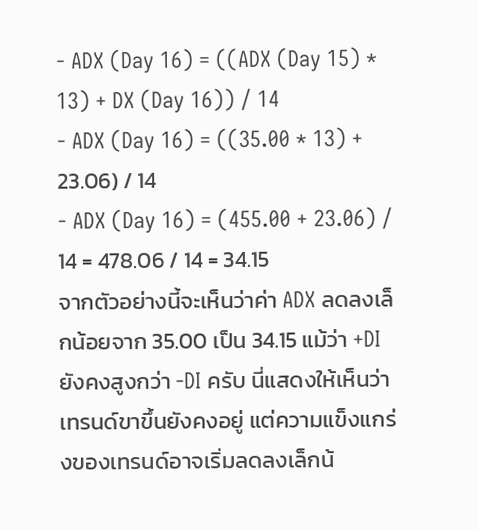- ADX (Day 16) = ((ADX (Day 15) * 13) + DX (Day 16)) / 14
- ADX (Day 16) = ((35.00 * 13) + 23.06) / 14
- ADX (Day 16) = (455.00 + 23.06) / 14 = 478.06 / 14 = 34.15
จากตัวอย่างนี้จะเห็นว่าค่า ADX ลดลงเล็กน้อยจาก 35.00 เป็น 34.15 แม้ว่า +DI ยังคงสูงกว่า -DI ครับ นี่แสดงให้เห็นว่าเทรนด์ขาขึ้นยังคงอยู่ แต่ความแข็งแกร่งของเทรนด์อาจเริ่มลดลงเล็กน้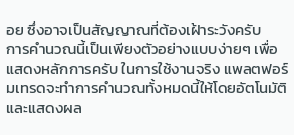อย ซึ่งอาจเป็นสัญญาณที่ต้องเฝ้าระวังครับ
การคำนวณนี้เป็นเพียงตัวอย่างแบบง่ายๆ เพื่อแสดงหลักการครับ ในการใช้งานจริง แพลตฟอร์มเทรดจะทำการคำนวณทั้งหมดนี้ให้โดยอัตโนมัติ และแสดงผล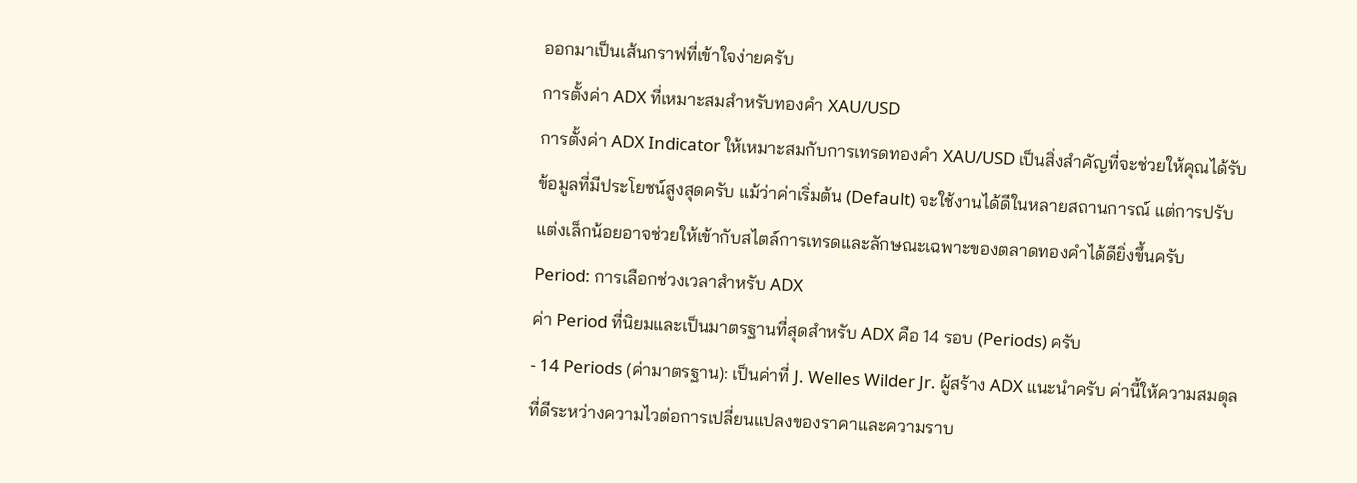ออกมาเป็นเส้นกราฟที่เข้าใจง่ายครับ
การตั้งค่า ADX ที่เหมาะสมสำหรับทองคำ XAU/USD
การตั้งค่า ADX Indicator ให้เหมาะสมกับการเทรดทองคำ XAU/USD เป็นสิ่งสำคัญที่จะช่วยให้คุณได้รับข้อมูลที่มีประโยชน์สูงสุดครับ แม้ว่าค่าเริ่มต้น (Default) จะใช้งานได้ดีในหลายสถานการณ์ แต่การปรับแต่งเล็กน้อยอาจช่วยให้เข้ากับสไตล์การเทรดและลักษณะเฉพาะของตลาดทองคำได้ดียิ่งขึ้นครับ
Period: การเลือกช่วงเวลาสำหรับ ADX
ค่า Period ที่นิยมและเป็นมาตรฐานที่สุดสำหรับ ADX คือ 14 รอบ (Periods) ครับ
- 14 Periods (ค่ามาตรฐาน): เป็นค่าที่ J. Welles Wilder Jr. ผู้สร้าง ADX แนะนำครับ ค่านี้ให้ความสมดุลที่ดีระหว่างความไวต่อการเปลี่ยนแปลงของราคาและความราบ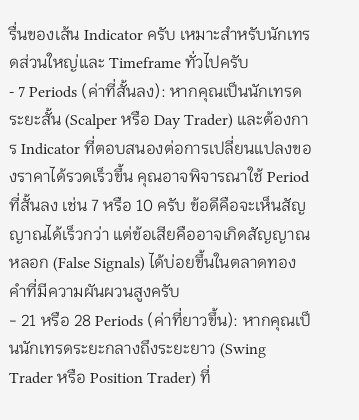รื่นของเส้น Indicator ครับ เหมาะสำหรับนักเทรดส่วนใหญ่และ Timeframe ทั่วไปครับ
- 7 Periods (ค่าที่สั้นลง): หากคุณเป็นนักเทรดระยะสั้น (Scalper หรือ Day Trader) และต้องการ Indicator ที่ตอบสนองต่อการเปลี่ยนแปลงของราคาได้รวดเร็วขึ้น คุณอาจพิจารณาใช้ Period ที่สั้นลง เช่น 7 หรือ 10 ครับ ข้อดีคือจะเห็นสัญญาณได้เร็วกว่า แต่ข้อเสียคืออาจเกิดสัญญาณหลอก (False Signals) ได้บ่อยขึ้นในตลาดทองคำที่มีความผันผวนสูงครับ
- 21 หรือ 28 Periods (ค่าที่ยาวขึ้น): หากคุณเป็นนักเทรดระยะกลางถึงระยะยาว (Swing Trader หรือ Position Trader) ที่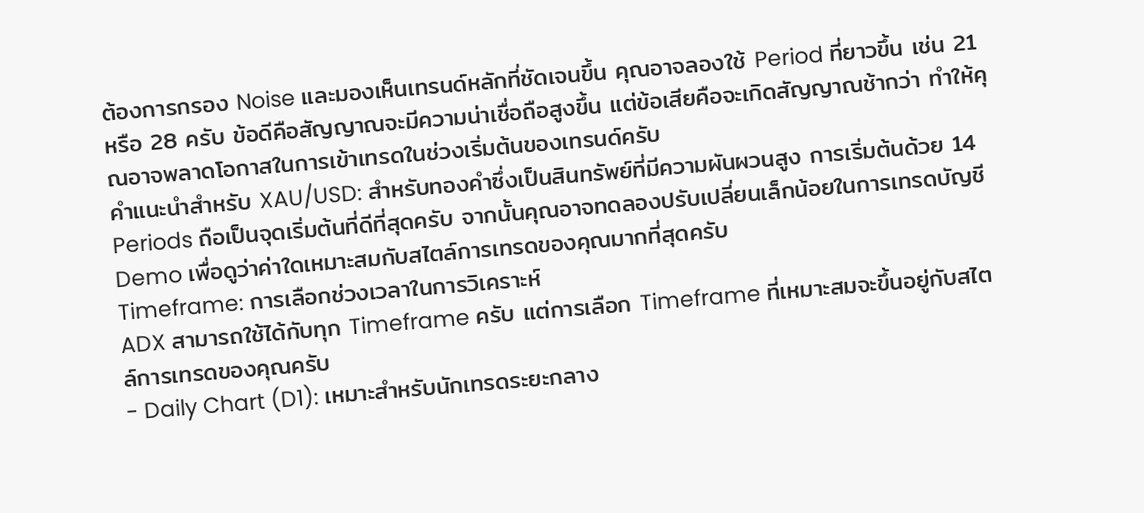ต้องการกรอง Noise และมองเห็นเทรนด์หลักที่ชัดเจนขึ้น คุณอาจลองใช้ Period ที่ยาวขึ้น เช่น 21 หรือ 28 ครับ ข้อดีคือสัญญาณจะมีความน่าเชื่อถือสูงขึ้น แต่ข้อเสียคือจะเกิดสัญญาณช้ากว่า ทำให้คุณอาจพลาดโอกาสในการเข้าเทรดในช่วงเริ่มต้นของเทรนด์ครับ
คำแนะนำสำหรับ XAU/USD: สำหรับทองคำซึ่งเป็นสินทรัพย์ที่มีความผันผวนสูง การเริ่มต้นด้วย 14 Periods ถือเป็นจุดเริ่มต้นที่ดีที่สุดครับ จากนั้นคุณอาจทดลองปรับเปลี่ยนเล็กน้อยในการเทรดบัญชี Demo เพื่อดูว่าค่าใดเหมาะสมกับสไตล์การเทรดของคุณมากที่สุดครับ
Timeframe: การเลือกช่วงเวลาในการวิเคราะห์
ADX สามารถใช้ได้กับทุก Timeframe ครับ แต่การเลือก Timeframe ที่เหมาะสมจะขึ้นอยู่กับสไตล์การเทรดของคุณครับ
- Daily Chart (D1): เหมาะสำหรับนักเทรดระยะกลาง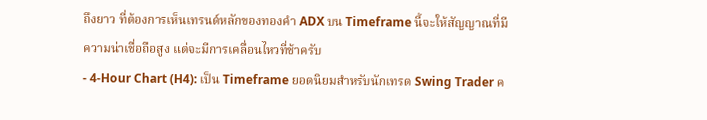ถึงยาว ที่ต้องการเห็นเทรนด์หลักของทองคำ ADX บน Timeframe นี้จะให้สัญญาณที่มีความน่าเชื่อถือสูง แต่จะมีการเคลื่อนไหวที่ช้าครับ
- 4-Hour Chart (H4): เป็น Timeframe ยอดนิยมสำหรับนักเทรด Swing Trader ค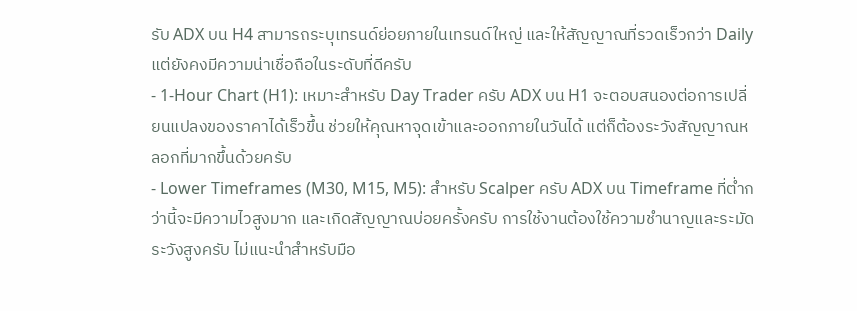รับ ADX บน H4 สามารถระบุเทรนด์ย่อยภายในเทรนด์ใหญ่ และให้สัญญาณที่รวดเร็วกว่า Daily แต่ยังคงมีความน่าเชื่อถือในระดับที่ดีครับ
- 1-Hour Chart (H1): เหมาะสำหรับ Day Trader ครับ ADX บน H1 จะตอบสนองต่อการเปลี่ยนแปลงของราคาได้เร็วขึ้น ช่วยให้คุณหาจุดเข้าและออกภายในวันได้ แต่ก็ต้องระวังสัญญาณหลอกที่มากขึ้นด้วยครับ
- Lower Timeframes (M30, M15, M5): สำหรับ Scalper ครับ ADX บน Timeframe ที่ต่ำกว่านี้จะมีความไวสูงมาก และเกิดสัญญาณบ่อยครั้งครับ การใช้งานต้องใช้ความชำนาญและระมัดระวังสูงครับ ไม่แนะนำสำหรับมือ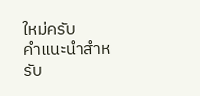ใหม่ครับ
คำแนะนำสำหรับ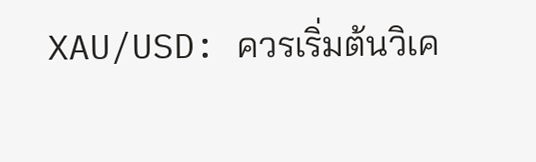XAU/USD: ควรเริ่มต้นวิเค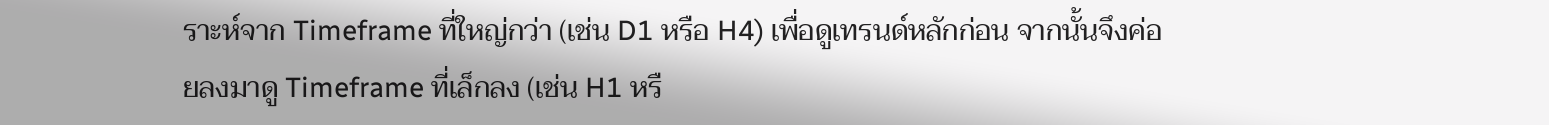ราะห์จาก Timeframe ที่ใหญ่กว่า (เช่น D1 หรือ H4) เพื่อดูเทรนด์หลักก่อน จากนั้นจึงค่อยลงมาดู Timeframe ที่เล็กลง (เช่น H1 หรื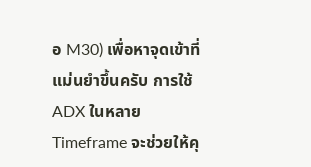อ M30) เพื่อหาจุดเข้าที่แม่นยำขึ้นครับ การใช้ ADX ในหลาย Timeframe จะช่วยให้คุ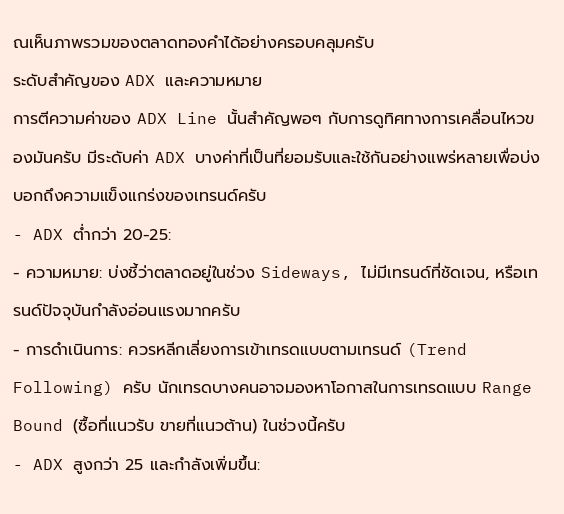ณเห็นภาพรวมของตลาดทองคำได้อย่างครอบคลุมครับ
ระดับสำคัญของ ADX และความหมาย
การตีความค่าของ ADX Line นั้นสำคัญพอๆ กับการดูทิศทางการเคลื่อนไหวของมันครับ มีระดับค่า ADX บางค่าที่เป็นที่ยอมรับและใช้กันอย่างแพร่หลายเพื่อบ่งบอกถึงความแข็งแกร่งของเทรนด์ครับ
- ADX ต่ำกว่า 20-25:
- ความหมาย: บ่งชี้ว่าตลาดอยู่ในช่วง Sideways, ไม่มีเทรนด์ที่ชัดเจน, หรือเทรนด์ปัจจุบันกำลังอ่อนแรงมากครับ
- การดำเนินการ: ควรหลีกเลี่ยงการเข้าเทรดแบบตามเทรนด์ (Trend Following) ครับ นักเทรดบางคนอาจมองหาโอกาสในการเทรดแบบ Range Bound (ซื้อที่แนวรับ ขายที่แนวต้าน) ในช่วงนี้ครับ
- ADX สูงกว่า 25 และกำลังเพิ่มขึ้น: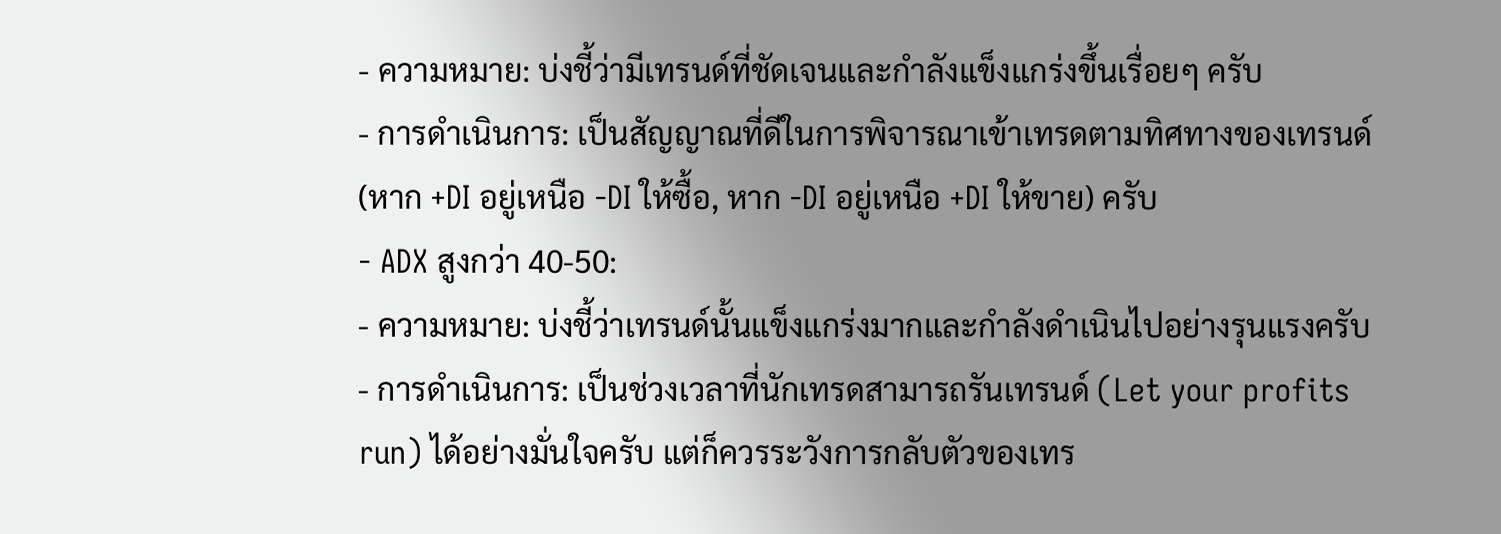- ความหมาย: บ่งชี้ว่ามีเทรนด์ที่ชัดเจนและกำลังแข็งแกร่งขึ้นเรื่อยๆ ครับ
- การดำเนินการ: เป็นสัญญาณที่ดีในการพิจารณาเข้าเทรดตามทิศทางของเทรนด์ (หาก +DI อยู่เหนือ -DI ให้ซื้อ, หาก -DI อยู่เหนือ +DI ให้ขาย) ครับ
- ADX สูงกว่า 40-50:
- ความหมาย: บ่งชี้ว่าเทรนด์นั้นแข็งแกร่งมากและกำลังดำเนินไปอย่างรุนแรงครับ
- การดำเนินการ: เป็นช่วงเวลาที่นักเทรดสามารถรันเทรนด์ (Let your profits run) ได้อย่างมั่นใจครับ แต่ก็ควรระวังการกลับตัวของเทร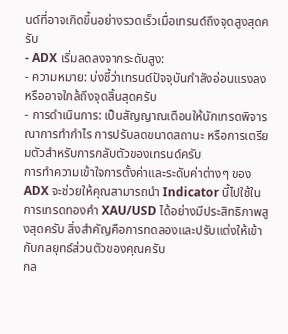นด์ที่อาจเกิดขึ้นอย่างรวดเร็วเมื่อเทรนด์ถึงจุดสูงสุดครับ
- ADX เริ่มลดลงจากระดับสูง:
- ความหมาย: บ่งชี้ว่าเทรนด์ปัจจุบันกำลังอ่อนแรงลง หรืออาจใกล้ถึงจุดสิ้นสุดครับ
- การดำเนินการ: เป็นสัญญาณเตือนให้นักเทรดพิจารณาการทำกำไร การปรับลดขนาดสถานะ หรือการเตรียมตัวสำหรับการกลับตัวของเทรนด์ครับ
การทำความเข้าใจการตั้งค่าและระดับค่าต่างๆ ของ ADX จะช่วยให้คุณสามารถนำ Indicator นี้ไปใช้ในการเทรดทองคำ XAU/USD ได้อย่างมีประสิทธิภาพสูงสุดครับ สิ่งสำคัญคือการทดลองและปรับแต่งให้เข้ากับกลยุทธ์ส่วนตัวของคุณครับ
กล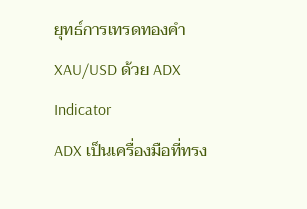ยุทธ์การเทรดทองคำ XAU/USD ด้วย ADX Indicator
ADX เป็นเครื่องมือที่ทรง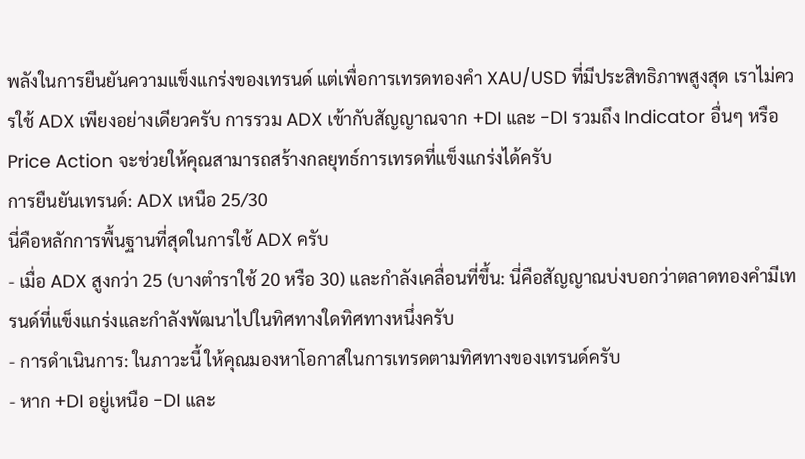พลังในการยืนยันความแข็งแกร่งของเทรนด์ แต่เพื่อการเทรดทองคำ XAU/USD ที่มีประสิทธิภาพสูงสุด เราไม่ควรใช้ ADX เพียงอย่างเดียวครับ การรวม ADX เข้ากับสัญญาณจาก +DI และ -DI รวมถึง Indicator อื่นๆ หรือ Price Action จะช่วยให้คุณสามารถสร้างกลยุทธ์การเทรดที่แข็งแกร่งได้ครับ
การยืนยันเทรนด์: ADX เหนือ 25/30
นี่คือหลักการพื้นฐานที่สุดในการใช้ ADX ครับ
- เมื่อ ADX สูงกว่า 25 (บางตำราใช้ 20 หรือ 30) และกำลังเคลื่อนที่ขึ้น: นี่คือสัญญาณบ่งบอกว่าตลาดทองคำมีเทรนด์ที่แข็งแกร่งและกำลังพัฒนาไปในทิศทางใดทิศทางหนึ่งครับ
- การดำเนินการ: ในภาวะนี้ ให้คุณมองหาโอกาสในการเทรดตามทิศทางของเทรนด์ครับ
- หาก +DI อยู่เหนือ -DI และ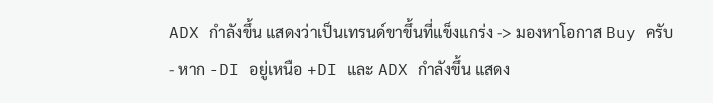ADX กำลังขึ้น แสดงว่าเป็นเทรนด์ขาขึ้นที่แข็งแกร่ง -> มองหาโอกาส Buy ครับ
- หาก -DI อยู่เหนือ +DI และ ADX กำลังขึ้น แสดง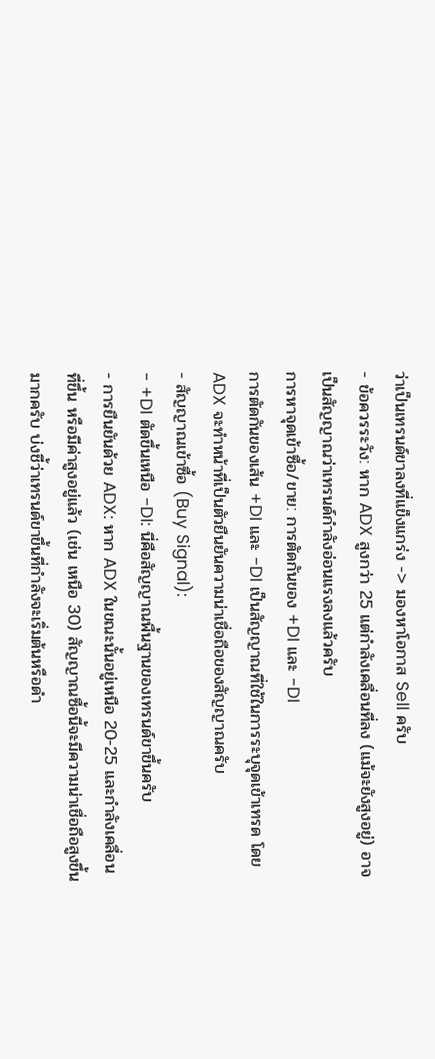ว่าเป็นเทรนด์ขาลงที่แข็งแกร่ง -> มองหาโอกาส Sell ครับ
- ข้อควรระวัง: หาก ADX สูงกว่า 25 แต่กำลังเคลื่อนที่ลง (แม้จะยังสูงอยู่) อาจเป็นสัญญาณว่าเทรนด์กำลังอ่อนแรงลงแล้วครับ
การหาจุดเข้าซื้อ/ขาย: การตัดกันของ +DI และ -DI
การตัดกันของเส้น +DI และ -DI เป็นสัญญาณที่ใช้ในการระบุจุดเข้าเทรด โดย ADX จะทำหน้าที่เป็นตัวยืนยันความน่าเชื่อถือของสัญญาณครับ
- สัญญาณเข้าซื้อ (Buy Signal):
- +DI ตัดขึ้นเหนือ -DI: นี่คือสัญญาณพื้นฐานของเทรนด์ขาขึ้นครับ
- การยืนยันด้วย ADX: หาก ADX ในขณะนั้นอยู่เหนือ 20-25 และกำลังเคลื่อนที่ขึ้น หรือมีค่าสูงอยู่แล้ว (เช่น เหนือ 30) สัญญาณซื้อนี้จะมีความน่าเชื่อถือสูงขึ้นมากครับ บ่งชี้ว่าเทรนด์ขาขึ้นที่กำลังจะเริ่มต้นหรือดำ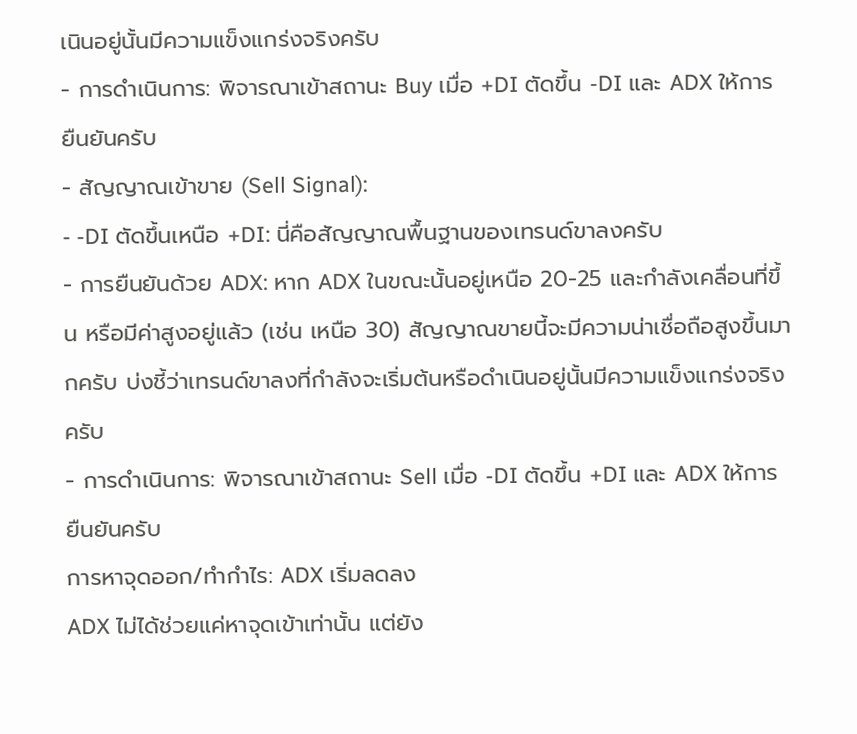เนินอยู่นั้นมีความแข็งแกร่งจริงครับ
- การดำเนินการ: พิจารณาเข้าสถานะ Buy เมื่อ +DI ตัดขึ้น -DI และ ADX ให้การยืนยันครับ
- สัญญาณเข้าขาย (Sell Signal):
- -DI ตัดขึ้นเหนือ +DI: นี่คือสัญญาณพื้นฐานของเทรนด์ขาลงครับ
- การยืนยันด้วย ADX: หาก ADX ในขณะนั้นอยู่เหนือ 20-25 และกำลังเคลื่อนที่ขึ้น หรือมีค่าสูงอยู่แล้ว (เช่น เหนือ 30) สัญญาณขายนี้จะมีความน่าเชื่อถือสูงขึ้นมากครับ บ่งชี้ว่าเทรนด์ขาลงที่กำลังจะเริ่มต้นหรือดำเนินอยู่นั้นมีความแข็งแกร่งจริงครับ
- การดำเนินการ: พิจารณาเข้าสถานะ Sell เมื่อ -DI ตัดขึ้น +DI และ ADX ให้การยืนยันครับ
การหาจุดออก/ทำกำไร: ADX เริ่มลดลง
ADX ไม่ได้ช่วยแค่หาจุดเข้าเท่านั้น แต่ยัง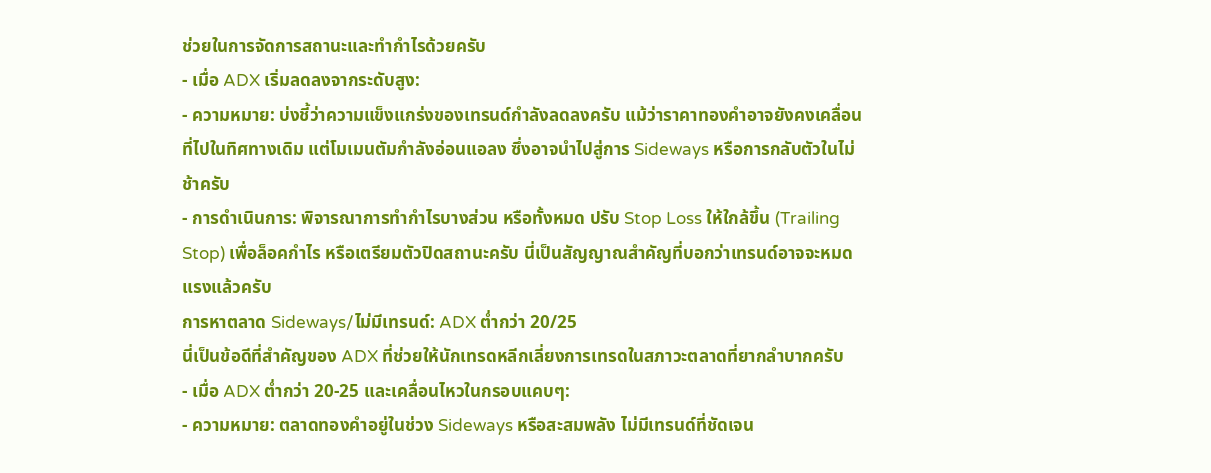ช่วยในการจัดการสถานะและทำกำไรด้วยครับ
- เมื่อ ADX เริ่มลดลงจากระดับสูง:
- ความหมาย: บ่งชี้ว่าความแข็งแกร่งของเทรนด์กำลังลดลงครับ แม้ว่าราคาทองคำอาจยังคงเคลื่อนที่ไปในทิศทางเดิม แต่โมเมนตัมกำลังอ่อนแอลง ซึ่งอาจนำไปสู่การ Sideways หรือการกลับตัวในไม่ช้าครับ
- การดำเนินการ: พิจารณาการทำกำไรบางส่วน หรือทั้งหมด ปรับ Stop Loss ให้ใกล้ขึ้น (Trailing Stop) เพื่อล็อคกำไร หรือเตรียมตัวปิดสถานะครับ นี่เป็นสัญญาณสำคัญที่บอกว่าเทรนด์อาจจะหมดแรงแล้วครับ
การหาตลาด Sideways/ไม่มีเทรนด์: ADX ต่ำกว่า 20/25
นี่เป็นข้อดีที่สำคัญของ ADX ที่ช่วยให้นักเทรดหลีกเลี่ยงการเทรดในสภาวะตลาดที่ยากลำบากครับ
- เมื่อ ADX ต่ำกว่า 20-25 และเคลื่อนไหวในกรอบแคบๆ:
- ความหมาย: ตลาดทองคำอยู่ในช่วง Sideways หรือสะสมพลัง ไม่มีเทรนด์ที่ชัดเจน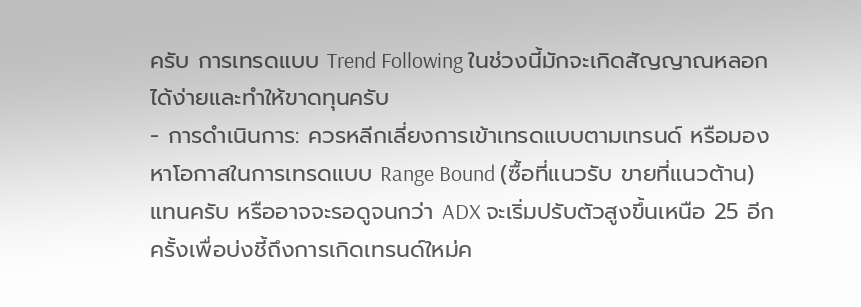ครับ การเทรดแบบ Trend Following ในช่วงนี้มักจะเกิดสัญญาณหลอกได้ง่ายและทำให้ขาดทุนครับ
- การดำเนินการ: ควรหลีกเลี่ยงการเข้าเทรดแบบตามเทรนด์ หรือมองหาโอกาสในการเทรดแบบ Range Bound (ซื้อที่แนวรับ ขายที่แนวต้าน) แทนครับ หรืออาจจะรอดูจนกว่า ADX จะเริ่มปรับตัวสูงขึ้นเหนือ 25 อีกครั้งเพื่อบ่งชี้ถึงการเกิดเทรนด์ใหม่ค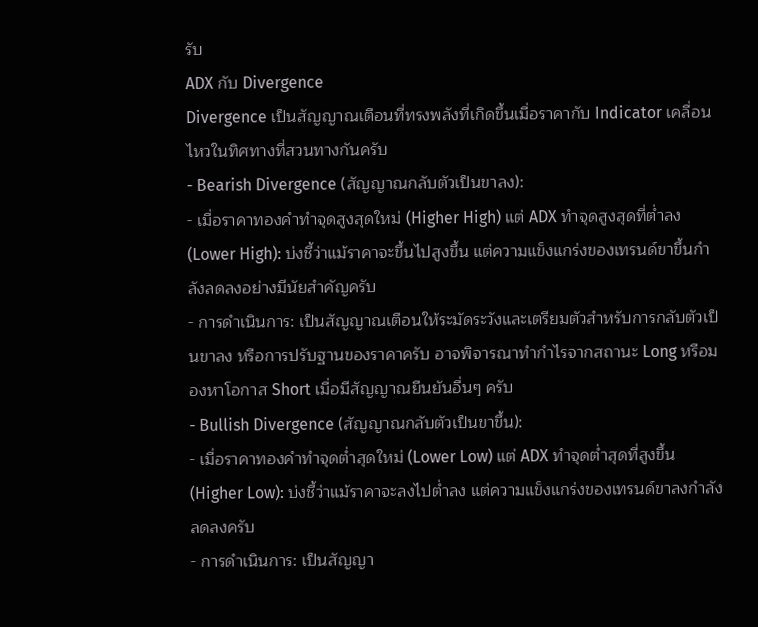รับ
ADX กับ Divergence
Divergence เป็นสัญญาณเตือนที่ทรงพลังที่เกิดขึ้นเมื่อราคากับ Indicator เคลื่อนไหวในทิศทางที่สวนทางกันครับ
- Bearish Divergence (สัญญาณกลับตัวเป็นขาลง):
- เมื่อราคาทองคำทำจุดสูงสุดใหม่ (Higher High) แต่ ADX ทำจุดสูงสุดที่ต่ำลง (Lower High): บ่งชี้ว่าแม้ราคาจะขึ้นไปสูงขึ้น แต่ความแข็งแกร่งของเทรนด์ขาขึ้นกำลังลดลงอย่างมีนัยสำคัญครับ
- การดำเนินการ: เป็นสัญญาณเตือนให้ระมัดระวังและเตรียมตัวสำหรับการกลับตัวเป็นขาลง หรือการปรับฐานของราคาครับ อาจพิจารณาทำกำไรจากสถานะ Long หรือมองหาโอกาส Short เมื่อมีสัญญาณยืนยันอื่นๆ ครับ
- Bullish Divergence (สัญญาณกลับตัวเป็นขาขึ้น):
- เมื่อราคาทองคำทำจุดต่ำสุดใหม่ (Lower Low) แต่ ADX ทำจุดต่ำสุดที่สูงขึ้น (Higher Low): บ่งชี้ว่าแม้ราคาจะลงไปต่ำลง แต่ความแข็งแกร่งของเทรนด์ขาลงกำลังลดลงครับ
- การดำเนินการ: เป็นสัญญา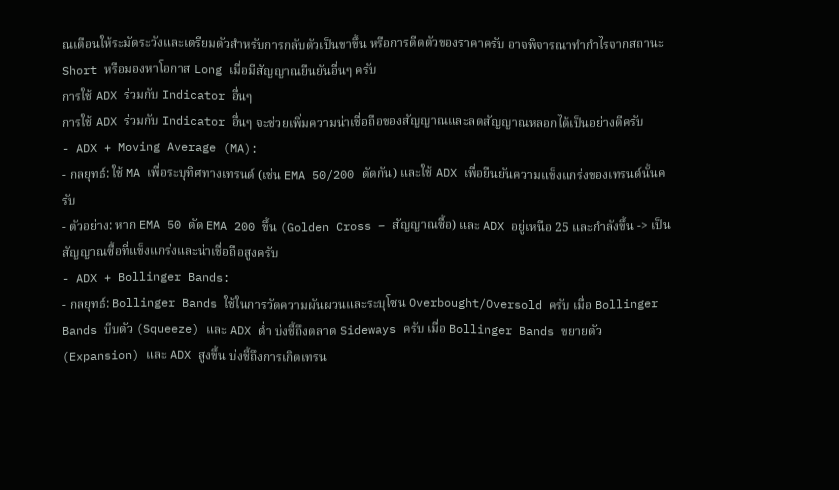ณเตือนให้ระมัดระวังและเตรียมตัวสำหรับการกลับตัวเป็นขาขึ้น หรือการดีดตัวของราคาครับ อาจพิจารณาทำกำไรจากสถานะ Short หรือมองหาโอกาส Long เมื่อมีสัญญาณยืนยันอื่นๆ ครับ
การใช้ ADX ร่วมกับ Indicator อื่นๆ
การใช้ ADX ร่วมกับ Indicator อื่นๆ จะช่วยเพิ่มความน่าเชื่อถือของสัญญาณและลดสัญญาณหลอกได้เป็นอย่างดีครับ
- ADX + Moving Average (MA):
- กลยุทธ์: ใช้ MA เพื่อระบุทิศทางเทรนด์ (เช่น EMA 50/200 ตัดกัน) และใช้ ADX เพื่อยืนยันความแข็งแกร่งของเทรนด์นั้นครับ
- ตัวอย่าง: หาก EMA 50 ตัด EMA 200 ขึ้น (Golden Cross – สัญญาณซื้อ) และ ADX อยู่เหนือ 25 และกำลังขึ้น -> เป็นสัญญาณซื้อที่แข็งแกร่งและน่าเชื่อถือสูงครับ
- ADX + Bollinger Bands:
- กลยุทธ์: Bollinger Bands ใช้ในการวัดความผันผวนและระบุโซน Overbought/Oversold ครับ เมื่อ Bollinger Bands บีบตัว (Squeeze) และ ADX ต่ำ บ่งชี้ถึงตลาด Sideways ครับ เมื่อ Bollinger Bands ขยายตัว (Expansion) และ ADX สูงขึ้น บ่งชี้ถึงการเกิดเทรน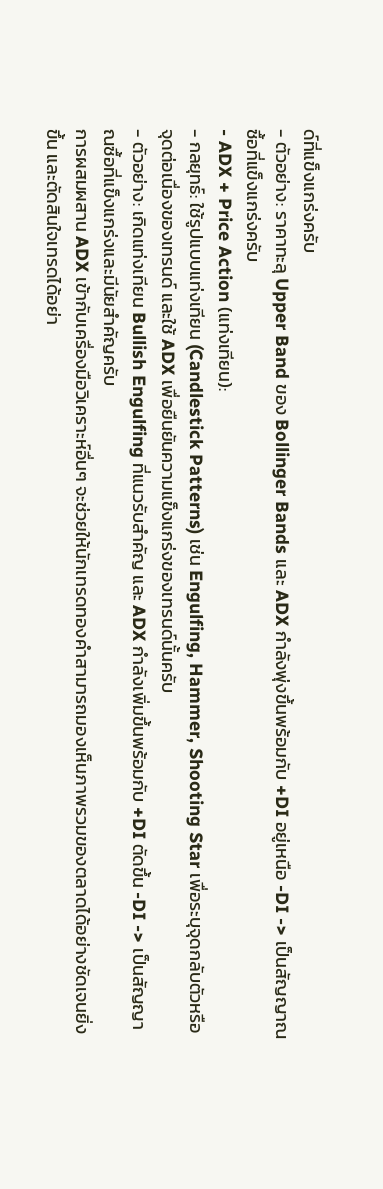ด์ที่แข็งแกร่งครับ
- ตัวอย่าง: ราคาทะลุ Upper Band ของ Bollinger Bands และ ADX กำลังพุ่งขึ้นพร้อมกับ +DI อยู่เหนือ -DI -> เป็นสัญญาณซื้อที่แข็งแกร่งครับ
- ADX + Price Action (แท่งเทียน):
- กลยุทธ์: ใช้รูปแบบแท่งเทียน (Candlestick Patterns) เช่น Engulfing, Hammer, Shooting Star เพื่อระบุจุดกลับตัวหรือจุดต่อเนื่องของเทรนด์ และใช้ ADX เพื่อยืนยันความแข็งแกร่งของเทรนด์นั้นครับ
- ตัวอย่าง: เกิดแท่งเทียน Bullish Engulfing ที่แนวรับสำคัญ และ ADX กำลังเพิ่มขึ้นพร้อมกับ +DI ตัดขึ้น -DI -> เป็นสัญญาณซื้อที่แข็งแกร่งและมีนัยสำคัญครับ
การผสมผสาน ADX เข้ากับเครื่องมือวิเคราะห์อื่นๆ จะช่วยให้นักเทรดทองคำสามารถมองเห็นภาพรวมของตลาดได้อย่างชัดเจนยิ่งขึ้น และตัดสินใจเทรดได้อย่า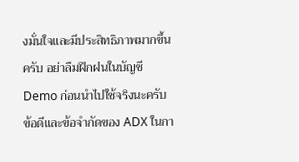งมั่นใจและมีประสิทธิภาพมากขึ้นครับ อย่าลืมฝึกฝนในบัญชี Demo ก่อนนำไปใช้จริงนะครับ
ข้อดีและข้อจำกัดของ ADX ในกา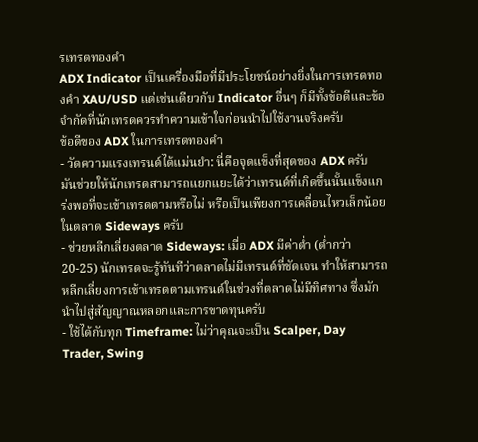รเทรดทองคำ
ADX Indicator เป็นเครื่องมือที่มีประโยชน์อย่างยิ่งในการเทรดทองคำ XAU/USD แต่เช่นเดียวกับ Indicator อื่นๆ ก็มีทั้งข้อดีและข้อจำกัดที่นักเทรดควรทำความเข้าใจก่อนนำไปใช้งานจริงครับ
ข้อดีของ ADX ในการเทรดทองคำ
- วัดความแรงเทรนด์ได้แม่นยำ: นี่คือจุดแข็งที่สุดของ ADX ครับ มันช่วยให้นักเทรดสามารถแยกแยะได้ว่าเทรนด์ที่เกิดขึ้นนั้นแข็งแกร่งพอที่จะเข้าเทรดตามหรือไม่ หรือเป็นเพียงการเคลื่อนไหวเล็กน้อยในตลาด Sideways ครับ
- ช่วยหลีกเลี่ยงตลาด Sideways: เมื่อ ADX มีค่าต่ำ (ต่ำกว่า 20-25) นักเทรดจะรู้ทันทีว่าตลาดไม่มีเทรนด์ที่ชัดเจน ทำให้สามารถหลีกเลี่ยงการเข้าเทรดตามเทรนด์ในช่วงที่ตลาดไม่มีทิศทาง ซึ่งมักนำไปสู่สัญญาณหลอกและการขาดทุนครับ
- ใช้ได้กับทุก Timeframe: ไม่ว่าคุณจะเป็น Scalper, Day Trader, Swing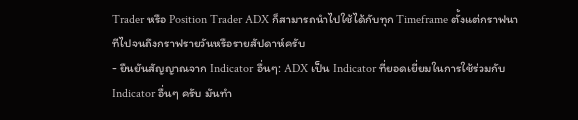Trader หรือ Position Trader ADX ก็สามารถนำไปใช้ได้กับทุก Timeframe ตั้งแต่กราฟนาทีไปจนถึงกราฟรายวันหรือรายสัปดาห์ครับ
- ยืนยันสัญญาณจาก Indicator อื่นๆ: ADX เป็น Indicator ที่ยอดเยี่ยมในการใช้ร่วมกับ Indicator อื่นๆ ครับ มันทำ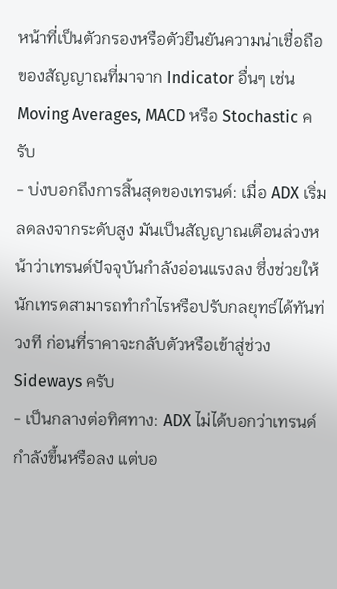หน้าที่เป็นตัวกรองหรือตัวยืนยันความน่าเชื่อถือของสัญญาณที่มาจาก Indicator อื่นๆ เช่น Moving Averages, MACD หรือ Stochastic ครับ
- บ่งบอกถึงการสิ้นสุดของเทรนด์: เมื่อ ADX เริ่มลดลงจากระดับสูง มันเป็นสัญญาณเตือนล่วงหน้าว่าเทรนด์ปัจจุบันกำลังอ่อนแรงลง ซึ่งช่วยให้นักเทรดสามารถทำกำไรหรือปรับกลยุทธ์ได้ทันท่วงที ก่อนที่ราคาจะกลับตัวหรือเข้าสู่ช่วง Sideways ครับ
- เป็นกลางต่อทิศทาง: ADX ไม่ได้บอกว่าเทรนด์กำลังขึ้นหรือลง แต่บอ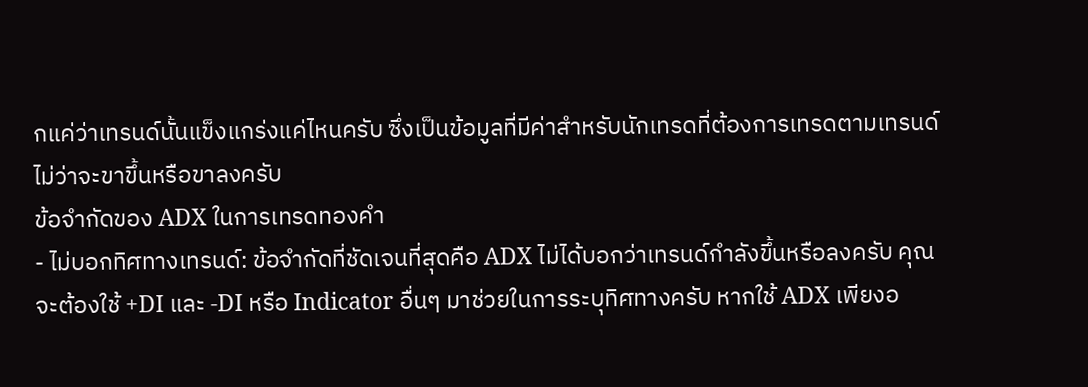กแค่ว่าเทรนด์นั้นแข็งแกร่งแค่ไหนครับ ซึ่งเป็นข้อมูลที่มีค่าสำหรับนักเทรดที่ต้องการเทรดตามเทรนด์ไม่ว่าจะขาขึ้นหรือขาลงครับ
ข้อจำกัดของ ADX ในการเทรดทองคำ
- ไม่บอกทิศทางเทรนด์: ข้อจำกัดที่ชัดเจนที่สุดคือ ADX ไม่ได้บอกว่าเทรนด์กำลังขึ้นหรือลงครับ คุณจะต้องใช้ +DI และ -DI หรือ Indicator อื่นๆ มาช่วยในการระบุทิศทางครับ หากใช้ ADX เพียงอ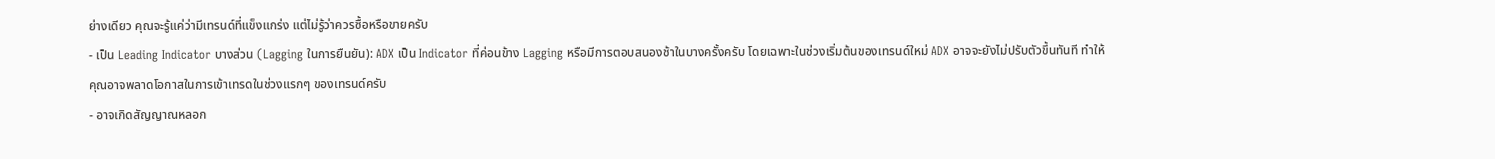ย่างเดียว คุณจะรู้แค่ว่ามีเทรนด์ที่แข็งแกร่ง แต่ไม่รู้ว่าควรซื้อหรือขายครับ
- เป็น Leading Indicator บางส่วน (Lagging ในการยืนยัน): ADX เป็น Indicator ที่ค่อนข้าง Lagging หรือมีการตอบสนองช้าในบางครั้งครับ โดยเฉพาะในช่วงเริ่มต้นของเทรนด์ใหม่ ADX อาจจะยังไม่ปรับตัวขึ้นทันที ทำให้คุณอาจพลาดโอกาสในการเข้าเทรดในช่วงแรกๆ ของเทรนด์ครับ
- อาจเกิดสัญญาณหลอก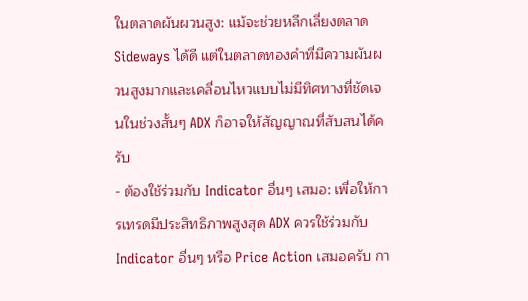ในตลาดผันผวนสูง: แม้จะช่วยหลีกเลี่ยงตลาด Sideways ได้ดี แต่ในตลาดทองคำที่มีความผันผวนสูงมากและเคลื่อนไหวแบบไม่มีทิศทางที่ชัดเจนในช่วงสั้นๆ ADX ก็อาจให้สัญญาณที่สับสนได้ครับ
- ต้องใช้ร่วมกับ Indicator อื่นๆ เสมอ: เพื่อให้การเทรดมีประสิทธิภาพสูงสุด ADX ควรใช้ร่วมกับ Indicator อื่นๆ หรือ Price Action เสมอครับ กา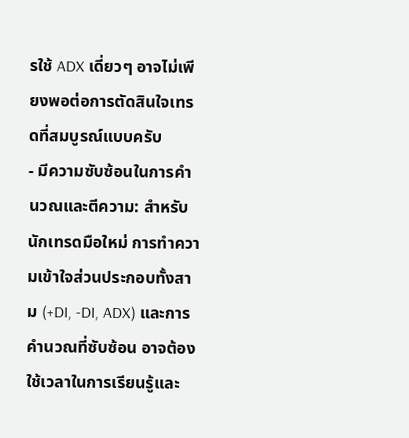รใช้ ADX เดี่ยวๆ อาจไม่เพียงพอต่อการตัดสินใจเทรดที่สมบูรณ์แบบครับ
- มีความซับซ้อนในการคำนวณและตีความ: สำหรับนักเทรดมือใหม่ การทำความเข้าใจส่วนประกอบทั้งสาม (+DI, -DI, ADX) และการคำนวณที่ซับซ้อน อาจต้องใช้เวลาในการเรียนรู้และ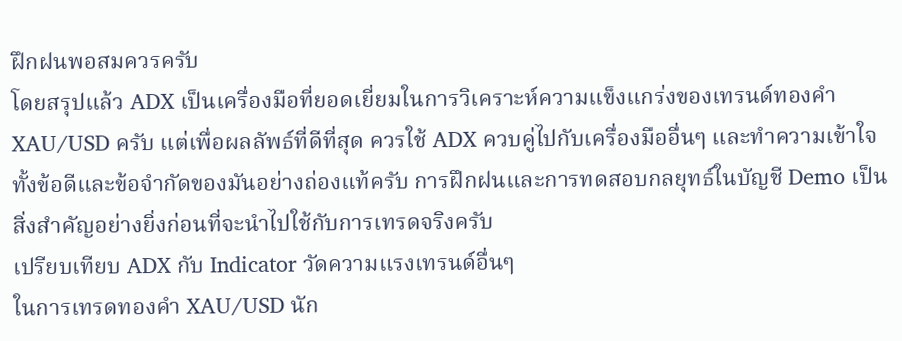ฝึกฝนพอสมควรครับ
โดยสรุปแล้ว ADX เป็นเครื่องมือที่ยอดเยี่ยมในการวิเคราะห์ความแข็งแกร่งของเทรนด์ทองคำ XAU/USD ครับ แต่เพื่อผลลัพธ์ที่ดีที่สุด ควรใช้ ADX ควบคู่ไปกับเครื่องมืออื่นๆ และทำความเข้าใจทั้งข้อดีและข้อจำกัดของมันอย่างถ่องแท้ครับ การฝึกฝนและการทดสอบกลยุทธ์ในบัญชี Demo เป็นสิ่งสำคัญอย่างยิ่งก่อนที่จะนำไปใช้กับการเทรดจริงครับ
เปรียบเทียบ ADX กับ Indicator วัดความแรงเทรนด์อื่นๆ
ในการเทรดทองคำ XAU/USD นัก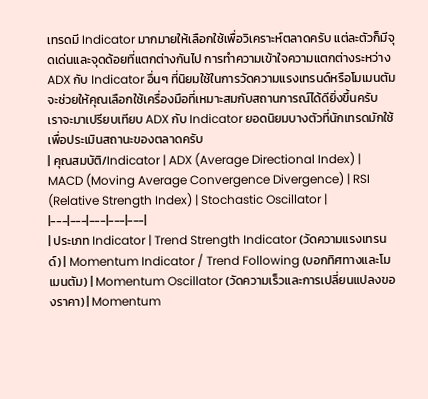เทรดมี Indicator มากมายให้เลือกใช้เพื่อวิเคราะห์ตลาดครับ แต่ละตัวก็มีจุดเด่นและจุดด้อยที่แตกต่างกันไป การทำความเข้าใจความแตกต่างระหว่าง ADX กับ Indicator อื่นๆ ที่นิยมใช้ในการวัดความแรงเทรนด์หรือโมเมนตัม จะช่วยให้คุณเลือกใช้เครื่องมือที่เหมาะสมกับสถานการณ์ได้ดียิ่งขึ้นครับ
เราจะมาเปรียบเทียบ ADX กับ Indicator ยอดนิยมบางตัวที่นักเทรดมักใช้เพื่อประเมินสถานะของตลาดครับ
| คุณสมบัติ/Indicator | ADX (Average Directional Index) | MACD (Moving Average Convergence Divergence) | RSI (Relative Strength Index) | Stochastic Oscillator |
|---|---|---|---|---|
| ประเภท Indicator | Trend Strength Indicator (วัดความแรงเทรนด์) | Momentum Indicator / Trend Following (บอกทิศทางและโมเมนตัม) | Momentum Oscillator (วัดความเร็วและการเปลี่ยนแปลงของราคา) | Momentum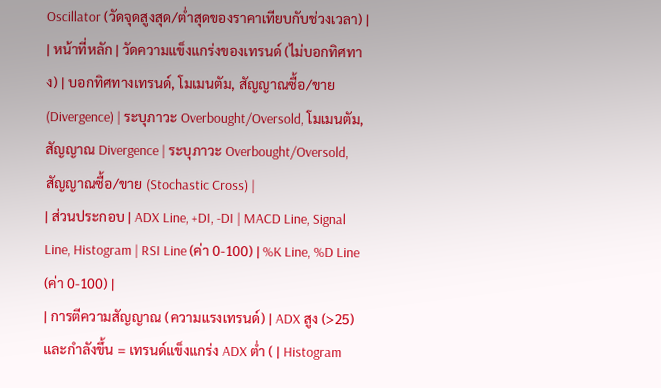Oscillator (วัดจุดสูงสุด/ต่ำสุดของราคาเทียบกับช่วงเวลา) |
| หน้าที่หลัก | วัดความแข็งแกร่งของเทรนด์ (ไม่บอกทิศทาง) | บอกทิศทางเทรนด์, โมเมนตัม, สัญญาณซื้อ/ขาย (Divergence) | ระบุภาวะ Overbought/Oversold, โมเมนตัม, สัญญาณ Divergence | ระบุภาวะ Overbought/Oversold, สัญญาณซื้อ/ขาย (Stochastic Cross) |
| ส่วนประกอบ | ADX Line, +DI, -DI | MACD Line, Signal Line, Histogram | RSI Line (ค่า 0-100) | %K Line, %D Line (ค่า 0-100) |
| การตีความสัญญาณ (ความแรงเทรนด์) | ADX สูง (>25) และกำลังขึ้น = เทรนด์แข็งแกร่ง ADX ต่ำ ( | Histogram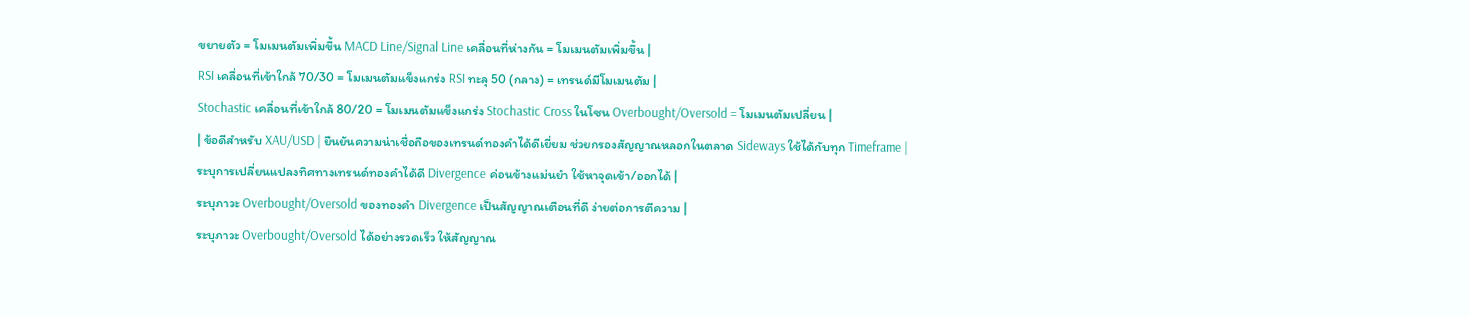ขยายตัว = โมเมนตัมเพิ่มขึ้น MACD Line/Signal Line เคลื่อนที่ห่างกัน = โมเมนตัมเพิ่มขึ้น |
RSI เคลื่อนที่เข้าใกล้ 70/30 = โมเมนตัมแข็งแกร่ง RSI ทะลุ 50 (กลาง) = เทรนด์มีโมเมนตัม |
Stochastic เคลื่อนที่เข้าใกล้ 80/20 = โมเมนตัมแข็งแกร่ง Stochastic Cross ในโซน Overbought/Oversold = โมเมนตัมเปลี่ยน |
| ข้อดีสำหรับ XAU/USD | ยืนยันความน่าเชื่อถือของเทรนด์ทองคำได้ดีเยี่ยม ช่วยกรองสัญญาณหลอกในตลาด Sideways ใช้ได้กับทุก Timeframe |
ระบุการเปลี่ยนแปลงทิศทางเทรนด์ทองคำได้ดี Divergence ค่อนข้างแม่นยำ ใช้หาจุดเข้า/ออกได้ |
ระบุภาวะ Overbought/Oversold ของทองคำ Divergence เป็นสัญญาณเตือนที่ดี ง่ายต่อการตีความ |
ระบุภาวะ Overbought/Oversold ได้อย่างรวดเร็ว ให้สัญญาณ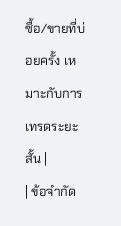ซื้อ/ขายที่บ่อยครั้ง เหมาะกับการเทรดระยะสั้น |
| ข้อจำกัด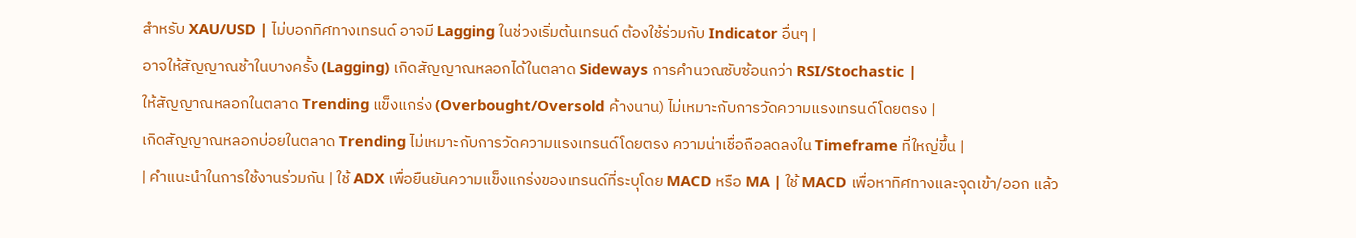สำหรับ XAU/USD | ไม่บอกทิศทางเทรนด์ อาจมี Lagging ในช่วงเริ่มต้นเทรนด์ ต้องใช้ร่วมกับ Indicator อื่นๆ |
อาจให้สัญญาณช้าในบางครั้ง (Lagging) เกิดสัญญาณหลอกได้ในตลาด Sideways การคำนวณซับซ้อนกว่า RSI/Stochastic |
ให้สัญญาณหลอกในตลาด Trending แข็งแกร่ง (Overbought/Oversold ค้างนาน) ไม่เหมาะกับการวัดความแรงเทรนด์โดยตรง |
เกิดสัญญาณหลอกบ่อยในตลาด Trending ไม่เหมาะกับการวัดความแรงเทรนด์โดยตรง ความน่าเชื่อถือลดลงใน Timeframe ที่ใหญ่ขึ้น |
| คำแนะนำในการใช้งานร่วมกัน | ใช้ ADX เพื่อยืนยันความแข็งแกร่งของเทรนด์ที่ระบุโดย MACD หรือ MA | ใช้ MACD เพื่อหาทิศทางและจุดเข้า/ออก แล้ว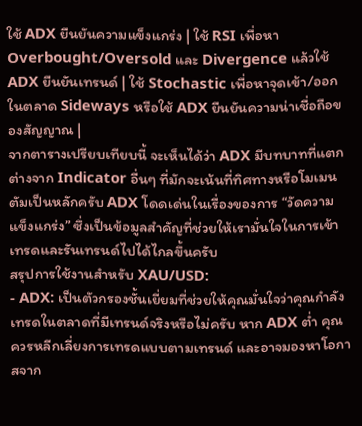ใช้ ADX ยืนยันความแข็งแกร่ง | ใช้ RSI เพื่อหา Overbought/Oversold และ Divergence แล้วใช้ ADX ยืนยันเทรนด์ | ใช้ Stochastic เพื่อหาจุดเข้า/ออกในตลาด Sideways หรือใช้ ADX ยืนยันความน่าเชื่อถือของสัญญาณ |
จากตารางเปรียบเทียบนี้ จะเห็นได้ว่า ADX มีบทบาทที่แตกต่างจาก Indicator อื่นๆ ที่มักจะเน้นที่ทิศทางหรือโมเมนตัมเป็นหลักครับ ADX โดดเด่นในเรื่องของการ “วัดความแข็งแกร่ง” ซึ่งเป็นข้อมูลสำคัญที่ช่วยให้เรามั่นใจในการเข้าเทรดและรันเทรนด์ไปได้ไกลขึ้นครับ
สรุปการใช้งานสำหรับ XAU/USD:
- ADX: เป็นตัวกรองชั้นเยี่ยมที่ช่วยให้คุณมั่นใจว่าคุณกำลังเทรดในตลาดที่มีเทรนด์จริงหรือไม่ครับ หาก ADX ต่ำ คุณควรหลีกเลี่ยงการเทรดแบบตามเทรนด์ และอาจมองหาโอกาสจาก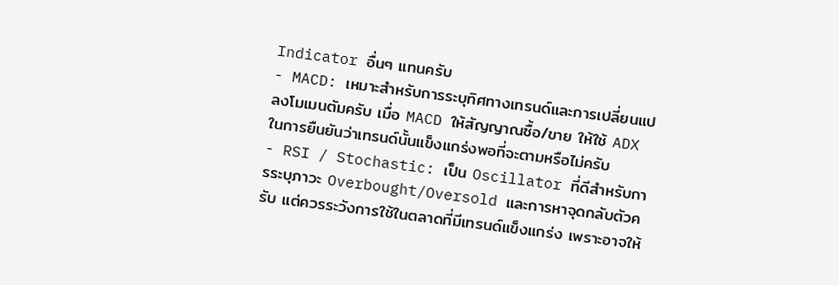Indicator อื่นๆ แทนครับ
- MACD: เหมาะสำหรับการระบุทิศทางเทรนด์และการเปลี่ยนแปลงโมเมนตัมครับ เมื่อ MACD ให้สัญญาณซื้อ/ขาย ให้ใช้ ADX ในการยืนยันว่าเทรนด์นั้นแข็งแกร่งพอที่จะตามหรือไม่ครับ
- RSI / Stochastic: เป็น Oscillator ที่ดีสำหรับการระบุภาวะ Overbought/Oversold และการหาจุดกลับตัวครับ แต่ควรระวังการใช้ในตลาดที่มีเทรนด์แข็งแกร่ง เพราะอาจให้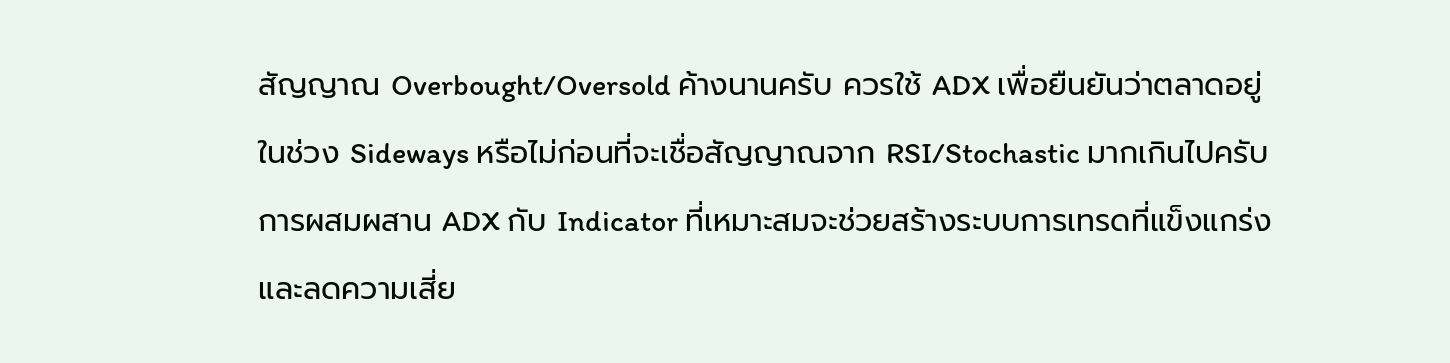สัญญาณ Overbought/Oversold ค้างนานครับ ควรใช้ ADX เพื่อยืนยันว่าตลาดอยู่ในช่วง Sideways หรือไม่ก่อนที่จะเชื่อสัญญาณจาก RSI/Stochastic มากเกินไปครับ
การผสมผสาน ADX กับ Indicator ที่เหมาะสมจะช่วยสร้างระบบการเทรดที่แข็งแกร่งและลดความเสี่ย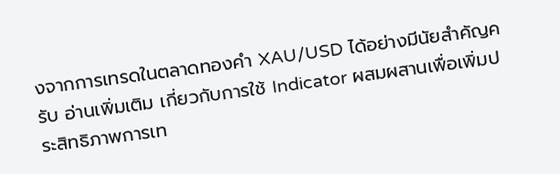งจากการเทรดในตลาดทองคำ XAU/USD ได้อย่างมีนัยสำคัญครับ อ่านเพิ่มเติม เกี่ยวกับการใช้ Indicator ผสมผสานเพื่อเพิ่มประสิทธิภาพการเท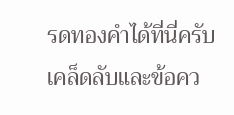รดทองคำได้ที่นี่ครับ
เคล็ดลับและข้อคว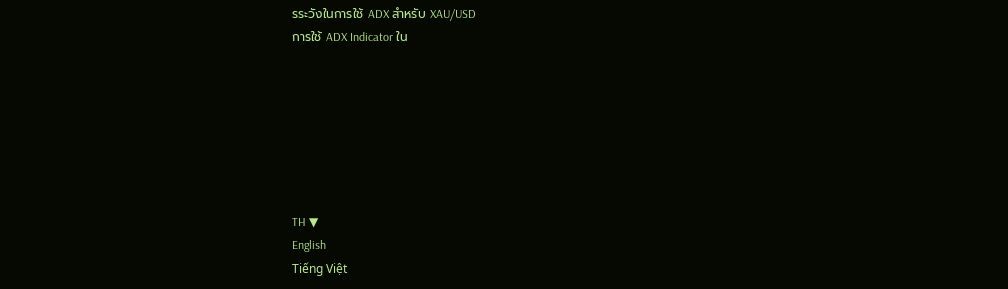รระวังในการใช้ ADX สำหรับ XAU/USD
การใช้ ADX Indicator ใน







TH ▼
English
Tiếng Việt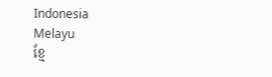Indonesia
Melayu
ខ្មែ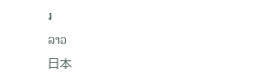រ
ລາວ
日本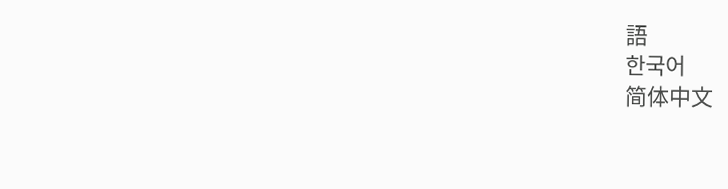語
한국어
简体中文